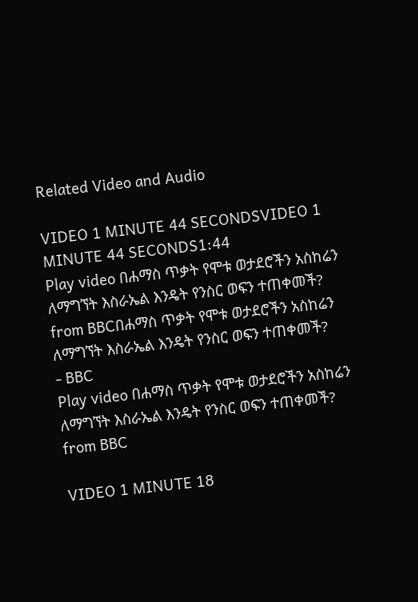Related Video and Audio

VIDEO 1 MINUTE 44 SECONDSVIDEO 1 MINUTE 44 SECONDS1:44
Play video በሐማስ ጥቃት የሞቱ ወታደሮችን አስከሬን ለማግኘት እስራኤል እንዴት የንስር ወፍን ተጠቀመች? from BBCበሐማስ ጥቃት የሞቱ ወታደሮችን አስከሬን ለማግኘት እስራኤል እንዴት የንስር ወፍን ተጠቀመች?
- BBC
Play video በሐማስ ጥቃት የሞቱ ወታደሮችን አስከሬን ለማግኘት እስራኤል እንዴት የንስር ወፍን ተጠቀመች? from BBC

VIDEO 1 MINUTE 18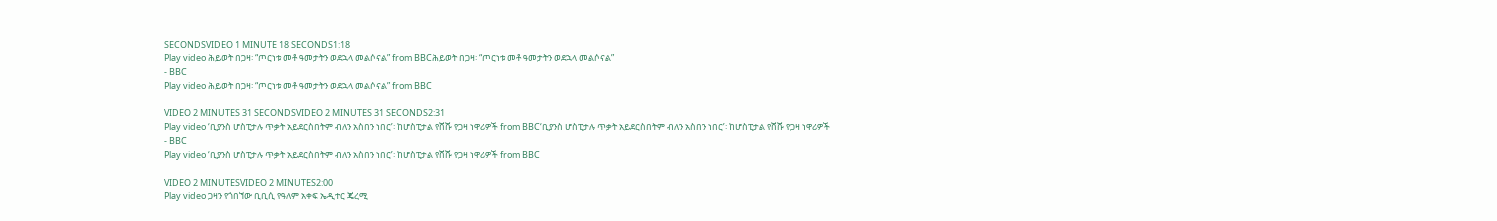SECONDSVIDEO 1 MINUTE 18 SECONDS1:18
Play video ሕይወት በጋዛ፡ “ጦርነቱ መቶ ዓመታትን ወደኋላ መልሶናል” from BBCሕይወት በጋዛ፡ “ጦርነቱ መቶ ዓመታትን ወደኋላ መልሶናል”
- BBC
Play video ሕይወት በጋዛ፡ “ጦርነቱ መቶ ዓመታትን ወደኋላ መልሶናል” from BBC

VIDEO 2 MINUTES 31 SECONDSVIDEO 2 MINUTES 31 SECONDS2:31
Play video ‘ቢያንስ ሆስፒታሉ ጥቃት አይደርስበትም ብለን አስበን ነበር’፡ ከሆስፒታል የሸሹ የጋዛ ነዋሪዎች from BBC‘ቢያንስ ሆስፒታሉ ጥቃት አይደርስበትም ብለን አስበን ነበር’፡ ከሆስፒታል የሸሹ የጋዛ ነዋሪዎች
- BBC
Play video ‘ቢያንስ ሆስፒታሉ ጥቃት አይደርስበትም ብለን አስበን ነበር’፡ ከሆስፒታል የሸሹ የጋዛ ነዋሪዎች from BBC

VIDEO 2 MINUTESVIDEO 2 MINUTES2:00
Play video ጋዛን የጎበኘው ቢቢሲ የዓለም አቀፍ ኤዲተር ጄረሚ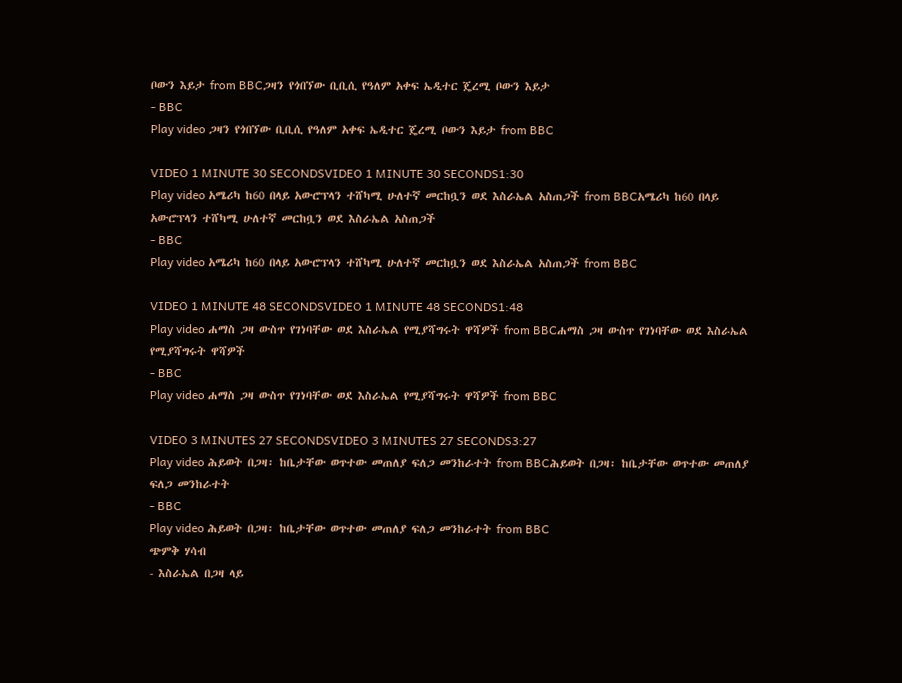ቦውን እይታ from BBCጋዛን የጎበኘው ቢቢሲ የዓለም አቀፍ ኤዲተር ጄረሚ ቦውን እይታ
- BBC
Play video ጋዛን የጎበኘው ቢቢሲ የዓለም አቀፍ ኤዲተር ጄረሚ ቦውን እይታ from BBC

VIDEO 1 MINUTE 30 SECONDSVIDEO 1 MINUTE 30 SECONDS1:30
Play video አሜሪካ ከ60 በላይ አውሮፕላን ተሸካሚ ሁለተኛ መርከቧን ወደ እስራኤል አስጠጋች from BBCአሜሪካ ከ60 በላይ አውሮፕላን ተሸካሚ ሁለተኛ መርከቧን ወደ እስራኤል አስጠጋች
- BBC
Play video አሜሪካ ከ60 በላይ አውሮፕላን ተሸካሚ ሁለተኛ መርከቧን ወደ እስራኤል አስጠጋች from BBC

VIDEO 1 MINUTE 48 SECONDSVIDEO 1 MINUTE 48 SECONDS1:48
Play video ሐማስ ጋዛ ውስጥ የገነባቸው ወደ እስራኤል የሚያሻግሩት ዋሻዎች from BBCሐማስ ጋዛ ውስጥ የገነባቸው ወደ እስራኤል የሚያሻግሩት ዋሻዎች
- BBC
Play video ሐማስ ጋዛ ውስጥ የገነባቸው ወደ እስራኤል የሚያሻግሩት ዋሻዎች from BBC

VIDEO 3 MINUTES 27 SECONDSVIDEO 3 MINUTES 27 SECONDS3:27
Play video ሕይወት በጋዛ፡ ከቤታቸው ወጥተው መጠለያ ፍለጋ መንከራተት from BBCሕይወት በጋዛ፡ ከቤታቸው ወጥተው መጠለያ ፍለጋ መንከራተት
- BBC
Play video ሕይወት በጋዛ፡ ከቤታቸው ወጥተው መጠለያ ፍለጋ መንከራተት from BBC
ጭምቅ ሃሳብ
- እስራኤል በጋዛ ላይ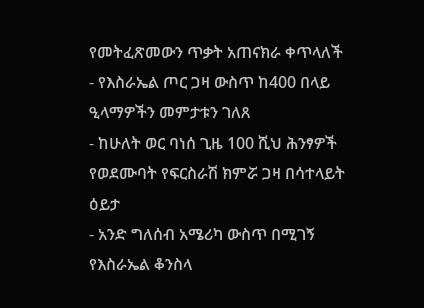የመትፈጽመውን ጥቃት አጠናክራ ቀጥላለች
- የእስራኤል ጦር ጋዛ ውስጥ ከ400 በላይ ዒላማዎችን መምታቱን ገለጸ
- ከሁለት ወር ባነሰ ጊዜ 100 ሺህ ሕንፃዎች የወደሙባት የፍርስራሽ ክምሯ ጋዛ በሳተላይት ዕይታ
- አንድ ግለሰብ አሜሪካ ውስጥ በሚገኝ የእስራኤል ቆንስላ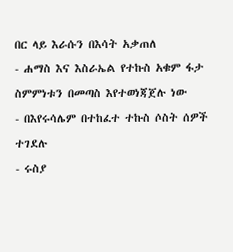በር ላይ እራሱን በእሳት አቃጠለ
- ሐማስ እና እስራኤል የተኩስ አቁም ፋታ ስምምነቱን በመጣስ እየተወነጃጀሉ ነው
- በእየሩሳሌም በተከፈተ ተኩስ ሶስት ሰዎች ተገደሉ
- ሩስያ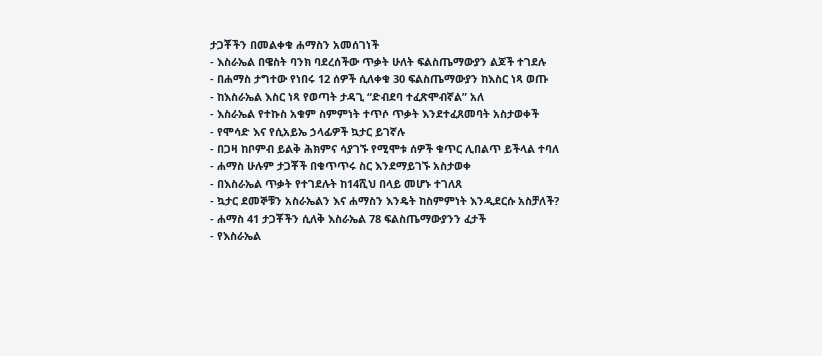ታጋቾችን በመልቀቁ ሐማስን አመሰገነች
- እስራኤል በዌስት ባንክ ባደረሰችው ጥቃት ሁለት ፍልስጤማውያን ልጆች ተገደሉ
- በሐማስ ታግተው የነበሩ 12 ሰዎች ሲለቀቁ 30 ፍልስጤማውያን ከእስር ነጻ ወጡ
- ከእስራኤል እስር ነጻ የወጣት ታዳጊ “ድብደባ ተፈጽሞብኛል” አለ
- እስራኤል የተኩስ አቁም ስምምነት ተጥሶ ጥቃት እንደተፈጸመባት አስታወቀች
- የሞሳድ እና የሲአይኤ ኃላፊዎች ኳታር ይገኛሉ
- በጋዛ ከቦምብ ይልቅ ሕክምና ሳያገኙ የሚሞቱ ሰዎች ቁጥር ሊበልጥ ይችላል ተባለ
- ሐማስ ሁሉም ታጋቾች በቁጥጥሩ ስር እንደማይገኙ አስታወቀ
- በእስራኤል ጥቃት የተገደሉት ከ14ሺህ በላይ መሆኑ ተገለጸ
- ኳታር ደመኞቹን አስራኤልን እና ሐማስን እንዴት ከስምምነት እንዲደርሱ አስቻለች?
- ሐማስ 41 ታጋቾችን ሲለቅ እስራኤል 78 ፍልስጤማውያንን ፈታች
- የእስራኤል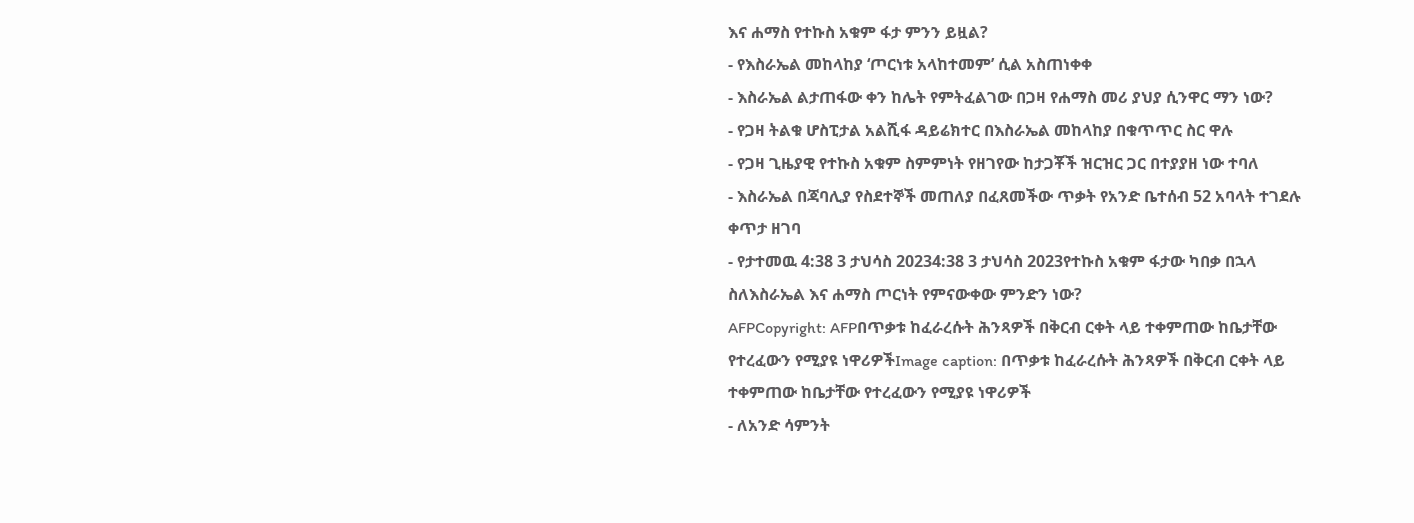እና ሐማስ የተኩስ አቁም ፋታ ምንን ይዟል?
- የእስራኤል መከላከያ ‘ጦርነቱ አላከተመም’ ሲል አስጠነቀቀ
- እስራኤል ልታጠፋው ቀን ከሌት የምትፈልገው በጋዛ የሐማስ መሪ ያህያ ሲንዋር ማን ነው?
- የጋዛ ትልቁ ሆስፒታል አልሺፋ ዳይሬክተር በእስራኤል መከላከያ በቁጥጥር ስር ዋሉ
- የጋዛ ጊዜያዊ የተኩስ አቁም ስምምነት የዘገየው ከታጋቾች ዝርዝር ጋር በተያያዘ ነው ተባለ
- እስራኤል በጃባሊያ የስደተኞች መጠለያ በፈጸመችው ጥቃት የአንድ ቤተሰብ 52 አባላት ተገደሉ
ቀጥታ ዘገባ
- የታተመዉ 4:38 3 ታህሳስ 20234:38 3 ታህሳስ 2023የተኩስ አቁም ፋታው ካበቃ በኋላ ስለእስራኤል እና ሐማስ ጦርነት የምናውቀው ምንድን ነው?
AFPCopyright: AFPበጥቃቱ ከፈራረሱት ሕንጻዎች በቅርብ ርቀት ላይ ተቀምጠው ከቤታቸው የተረፈውን የሚያዩ ነዋሪዎችImage caption: በጥቃቱ ከፈራረሱት ሕንጻዎች በቅርብ ርቀት ላይ ተቀምጠው ከቤታቸው የተረፈውን የሚያዩ ነዋሪዎች
- ለአንድ ሳምንት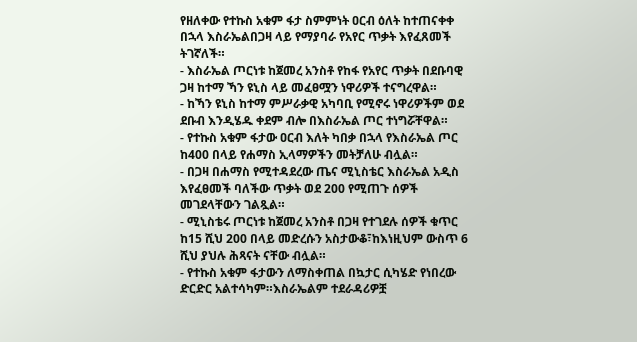የዘለቀው የተኩስ አቁም ፋታ ስምምነት ዐርብ ዕለት ከተጠናቀቀ በኋላ እስራኤልበጋዛ ላይ የማያባራ የአየር ጥቃት እየፈጸመች ትገኛለች።
- እስራኤል ጦርነቱ ከጀመረ አንስቶ የከፋ የአየር ጥቃት በደቡባዊ ጋዛ ከተማ ኻን ዩኒስ ላይ መፈፀሟን ነዋሪዎች ተናግረዋል።
- ከኻን ዩኒስ ከተማ ምሥራቃዊ አካባቢ የሚኖሩ ነዋሪዎችም ወደ ደቡብ እንዲሄዱ ቀደም ብሎ በእስራኤል ጦር ተነግሯቸዋል።
- የተኩስ አቁም ፋታው ዐርብ እለት ካበቃ በኋላ የእስራኤል ጦር ከ400 በላይ የሐማስ ኢላማዎችን መትቻለሁ ብሏል።
- በጋዛ በሐማስ የሚተዳደረው ጤና ሚኒስቴር እስራኤል አዲስ እየፈፀመች ባለችው ጥቃት ወደ 200 የሚጠጉ ሰዎች መገደላቸውን ገልጿል።
- ሚኒስቴሩ ጦርነቱ ከጀመረ አንስቶ በጋዛ የተገደሉ ሰዎች ቁጥር ከ15 ሺህ 200 በላይ መድረሱን አስታውቆ፣ከእነዚህም ውስጥ 6 ሺህ ያህሉ ሕጻናት ናቸው ብሏል።
- የተኩስ አቁም ፋታውን ለማስቀጠል በኳታር ሲካሄድ የነበረው ድርድር አልተሳካም።እስራኤልም ተደራዳሪዎቿ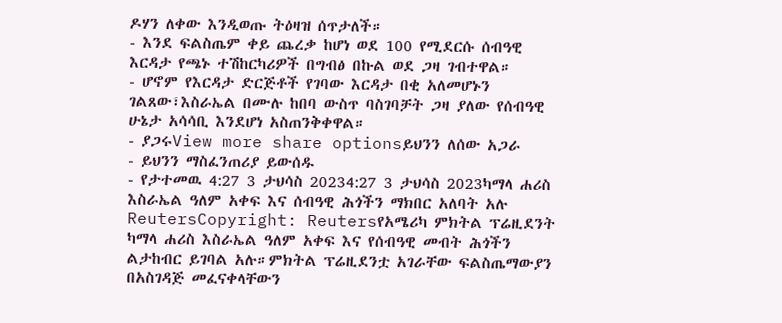ዶሃን ለቀው እንዲወጡ ትዕዛዝ ሰጥታለች።
- እንደ ፍልስጤም ቀይ ጨረቃ ከሆነ ወደ 100 የሚደርሱ ሰብዓዊ እርዳታ የጫኑ ተሽከርካሪዎች በግብፅ በኩል ወደ ጋዛ ገብተዋል።
- ሆኖም የእርዳታ ድርጅቶች የገባው እርዳታ በቂ አለመሆኑን ገልጸው፣እስራኤል በሙሉ ከበባ ውስጥ ባስገባቻት ጋዛ ያለው የሰብዓዊ ሁኔታ አሳሳቢ እንደሆነ አስጠንቅቀዋል።
- ያጋሩView more share optionsይህንን ለሰው አጋራ
- ይህንን ማስፈንጠሪያ ይውሰዱ
- የታተመዉ 4:27 3 ታህሳስ 20234:27 3 ታህሳስ 2023ካማላ ሐሪስ እስራኤል ዓለም አቀፍ እና ሰብዓዊ ሕጎችን ማክበር አለባት አሉ
ReutersCopyright: Reutersየአሜሪካ ምክትል ፕሬዚደንት ካማላ ሐሪስ እስራኤል ዓለም አቀፍ እና የሰብዓዊ መብት ሕጎችን ልታከብር ይገባል አሉ።ምክትል ፕሬዚደንቷ አገራቸው ፍልስጤማውያን በአስገዳጅ መፈናቀላቸውን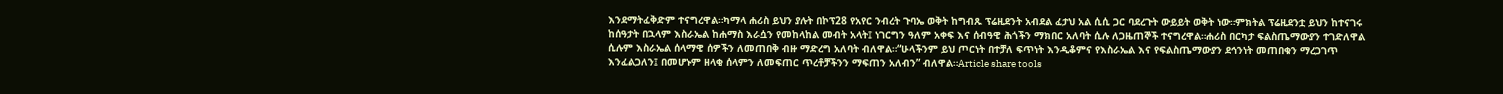እንደማትፈቅድም ተናግረዋል።ካማላ ሐሪስ ይህን ያሉት በኮፕ28 የአየር ንብረት ጉባኤ ወቅት ከግብጹ ፕሬዚደንት አብደል ፈታህ አል ሲሲ ጋር ባደረጉት ውይይት ወቅት ነው።ምክትል ፕሬዚደንቷ ይህን ከተናገሩ ከሰዓታት በኋላም እስራኤል ከሐማስ እራሷን የመከላከል መብት አላት፤ ነገርግን ዓለም አቀፍ እና ሰብዓዊ ሕጎችን ማክበር አለባት ሲሉ ለጋዜጠኞች ተናግረዋል።ሐሪስ በርካታ ፍልስጤማውያን ተገድለዋል ሲሉም እስራኤል ሰላማዊ ሰዎችን ለመጠበቅ ብዙ ማድረግ አለባት ብለዋል።“ሁላችንም ይህ ጦርነት በተቻለ ፍጥነት እንዲቆምና የእስራኤል እና የፍልስጤማውያን ደኅንነት መጠበቁን ማረጋገጥ እንፈልጋለን፤ በመሆኑም ዘላቂ ሰላምን ለመፍጠር ጥረቶቻችንን ማፍጠን አለብን” ብለዋል።Article share tools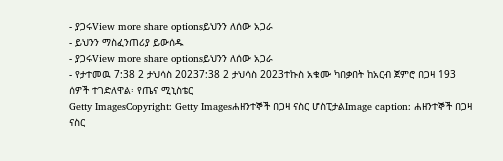- ያጋሩView more share optionsይህንን ለሰው አጋራ
- ይህንን ማስፈንጠሪያ ይውሰዱ
- ያጋሩView more share optionsይህንን ለሰው አጋራ
- የታተመዉ 7:38 2 ታህሳስ 20237:38 2 ታህሳስ 2023ተኩስ አቁሙ ካበቃበት ከአርብ ጀምሮ በጋዛ 193 ሰዎች ተገድለዋል፡ የጤና ሚኒስቴር
Getty ImagesCopyright: Getty Imagesሐዘንተኞች በጋዛ ናስር ሆስፒታልImage caption: ሐዘንተኞች በጋዛ ናስር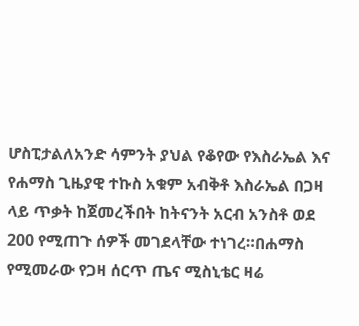ሆስፒታልለአንድ ሳምንት ያህል የቆየው የእስራኤል እና የሐማስ ጊዜያዊ ተኩስ አቁም አብቅቶ እስራኤል በጋዛ ላይ ጥቃት ከጀመረችበት ከትናንት አርብ አንስቶ ወደ 200 የሚጠጉ ሰዎች መገደላቸው ተነገረ።በሐማስ የሚመራው የጋዛ ሰርጥ ጤና ሚስኒቴር ዛሬ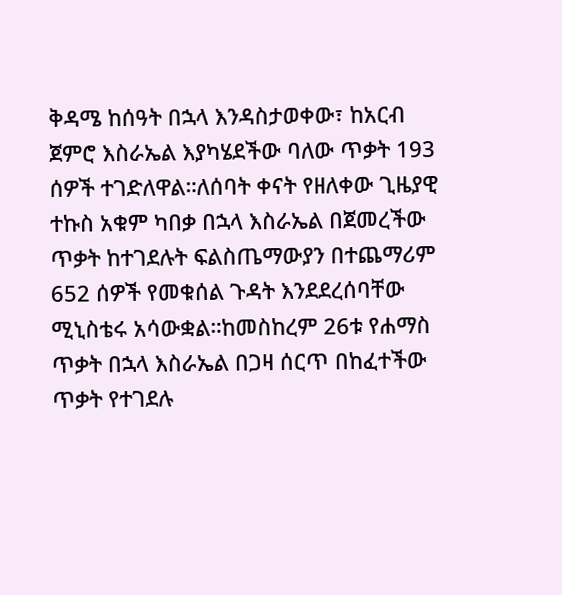ቅዳሜ ከሰዓት በኋላ እንዳስታወቀው፣ ከአርብ ጀምሮ እስራኤል እያካሄደችው ባለው ጥቃት 193 ሰዎች ተገድለዋል።ለሰባት ቀናት የዘለቀው ጊዜያዊ ተኩስ አቁም ካበቃ በኋላ እስራኤል በጀመረችው ጥቃት ከተገደሉት ፍልስጤማውያን በተጨማሪም 652 ሰዎች የመቁሰል ጉዳት እንደደረሰባቸው ሚኒስቴሩ አሳውቋል።ከመስከረም 26ቱ የሐማስ ጥቃት በኋላ እስራኤል በጋዛ ሰርጥ በከፈተችው ጥቃት የተገደሉ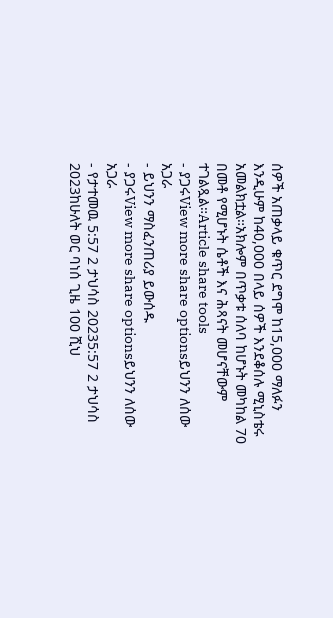ሰዎች አጠቃላይ ቁጥር ደግሞ ከ15,000 ማለፉን እንዲሁም ከ40,000 በላይ ሰዎች እንደቆሰሉ ሚኒስቴሩ አመልክቷል።አክሎም በጥቃቱ ሰለባ ከሆኑት መካከል 70 በመቶ የሚሆኑት ሴቶች እና ሕጻናት መሆናቸውም ተገልጿል።Article share tools
- ያጋሩView more share optionsይህንን ለሰው አጋራ
- ይህንን ማስፈንጠሪያ ይውሰዱ
- ያጋሩView more share optionsይህንን ለሰው አጋራ
- የታተመዉ 5:57 2 ታህሳስ 20235:57 2 ታህሳስ 2023ከሁለት ወር ባነሰ ጊዜ 100 ሺህ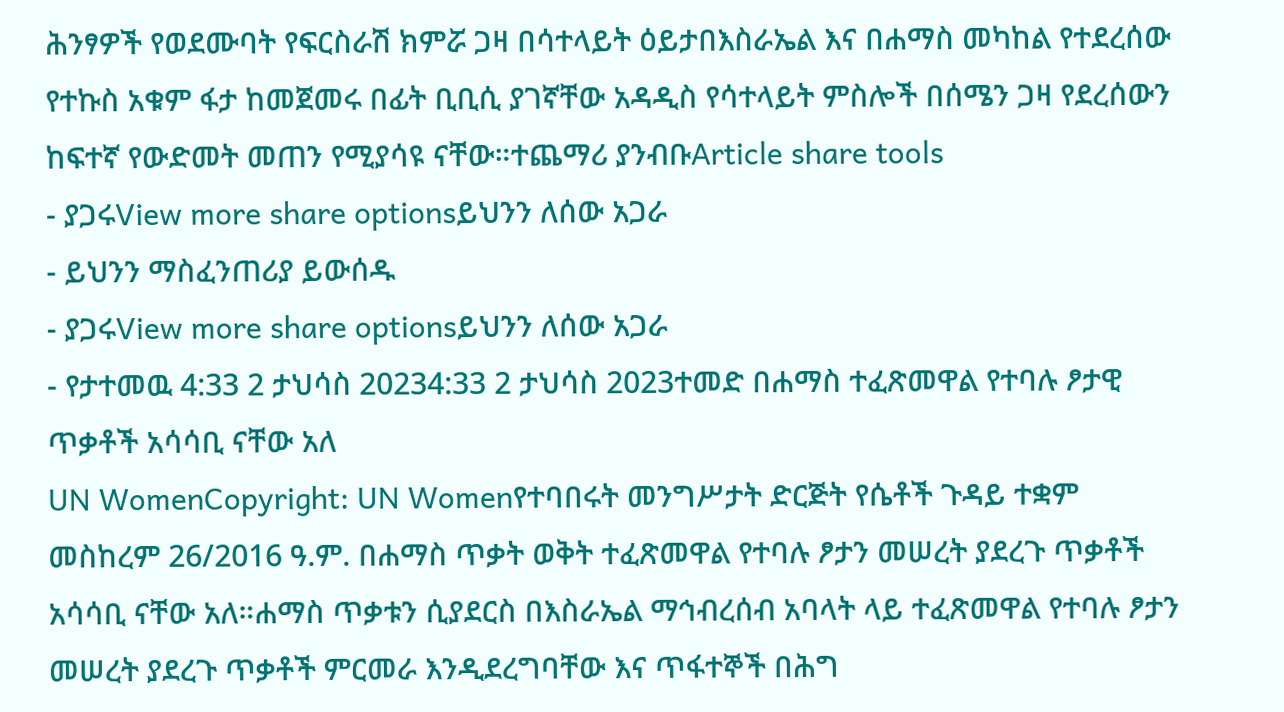ሕንፃዎች የወደሙባት የፍርስራሽ ክምሯ ጋዛ በሳተላይት ዕይታበእስራኤል እና በሐማስ መካከል የተደረሰው የተኩስ አቁም ፋታ ከመጀመሩ በፊት ቢቢሲ ያገኛቸው አዳዲስ የሳተላይት ምስሎች በሰሜን ጋዛ የደረሰውን ከፍተኛ የውድመት መጠን የሚያሳዩ ናቸው።ተጨማሪ ያንብቡArticle share tools
- ያጋሩView more share optionsይህንን ለሰው አጋራ
- ይህንን ማስፈንጠሪያ ይውሰዱ
- ያጋሩView more share optionsይህንን ለሰው አጋራ
- የታተመዉ 4:33 2 ታህሳስ 20234:33 2 ታህሳስ 2023ተመድ በሐማስ ተፈጽመዋል የተባሉ ፆታዊ ጥቃቶች አሳሳቢ ናቸው አለ
UN WomenCopyright: UN Womenየተባበሩት መንግሥታት ድርጅት የሴቶች ጉዳይ ተቋም መስከረም 26/2016 ዓ.ም. በሐማስ ጥቃት ወቅት ተፈጽመዋል የተባሉ ፆታን መሠረት ያደረጉ ጥቃቶች አሳሳቢ ናቸው አለ።ሐማስ ጥቃቱን ሲያደርስ በእስራኤል ማኅብረሰብ አባላት ላይ ተፈጽመዋል የተባሉ ፆታን መሠረት ያደረጉ ጥቃቶች ምርመራ እንዲደረግባቸው እና ጥፋተኞች በሕግ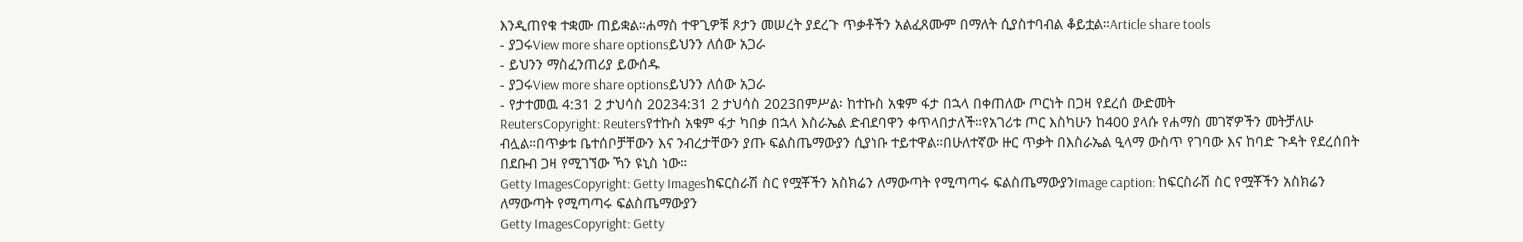እንዲጠየቁ ተቋሙ ጠይቋል።ሐማስ ተዋጊዎቹ ጾታን መሠረት ያደረጉ ጥቃቶችን አልፈጸሙም በማለት ሲያስተባብል ቆይቷል።Article share tools
- ያጋሩView more share optionsይህንን ለሰው አጋራ
- ይህንን ማስፈንጠሪያ ይውሰዱ
- ያጋሩView more share optionsይህንን ለሰው አጋራ
- የታተመዉ 4:31 2 ታህሳስ 20234:31 2 ታህሳስ 2023በምሥል፡ ከተኩስ አቁም ፋታ በኋላ በቀጠለው ጦርነት በጋዛ የደረሰ ውድመት
ReutersCopyright: Reutersየተኩስ አቁም ፋታ ካበቃ በኋላ እስራኤል ድብደባዋን ቀጥላበታለች።የአገሪቱ ጦር እስካሁን ከ400 ያላሱ የሐማስ መገኛዎችን መትቻለሁ ብሏል።በጥቃቱ ቤተሰቦቻቸውን እና ንብረታቸውን ያጡ ፍልስጤማውያን ሲያነቡ ተይተዋል።በሁለተኛው ዙር ጥቃት በእስራኤል ዒላማ ውስጥ የገባው እና ከባድ ጉዳት የደረሰበት በደቡብ ጋዛ የሚገኘው ኻን ዩኒስ ነው።
Getty ImagesCopyright: Getty Imagesከፍርስራሽ ስር የሟቾችን አስክሬን ለማውጣት የሚጣጣሩ ፍልስጤማውያንImage caption: ከፍርስራሽ ስር የሟቾችን አስክሬን ለማውጣት የሚጣጣሩ ፍልስጤማውያን
Getty ImagesCopyright: Getty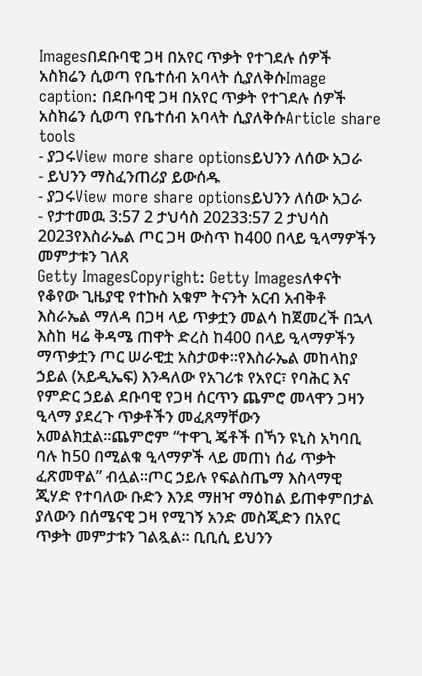Imagesበደቡባዊ ጋዛ በአየር ጥቃት የተገደሉ ሰዎች አስክሬን ሲወጣ የቤተሰብ አባላት ሲያለቅሱImage caption: በደቡባዊ ጋዛ በአየር ጥቃት የተገደሉ ሰዎች አስክሬን ሲወጣ የቤተሰብ አባላት ሲያለቅሱArticle share tools
- ያጋሩView more share optionsይህንን ለሰው አጋራ
- ይህንን ማስፈንጠሪያ ይውሰዱ
- ያጋሩView more share optionsይህንን ለሰው አጋራ
- የታተመዉ 3:57 2 ታህሳስ 20233:57 2 ታህሳስ 2023የእስራኤል ጦር ጋዛ ውስጥ ከ400 በላይ ዒላማዎችን መምታቱን ገለጸ
Getty ImagesCopyright: Getty Imagesለቀናት የቆየው ጊዜያዊ የተኩስ አቁም ትናንት አርብ አብቅቶ እስራኤል ማለዳ በጋዛ ላይ ጥቃቷን መልሳ ከጀመረች በኋላ እስከ ዛሬ ቅዳሜ ጠዋት ድረስ ከ400 በላይ ዒላማዎችን ማጥቃቷን ጦር ሠራዊቷ አስታወቀ።የእስራኤል መከላከያ ኃይል (አይዲኤፍ) እንዳለው የአገሪቱ የአየር፣ የባሕር እና የምድር ኃይል ደቡባዊ የጋዛ ሰርጥን ጨምሮ መላዋን ጋዛን ዒላማ ያደረጉ ጥቃቶችን መፈጸማቸውን አመልክቷል።ጨምሮም “ተዋጊ ጄቶች በኻን ዩኒስ አካባቢ ባሉ ከ50 በሚልቁ ዒላማዎች ላይ መጠነ ሰፊ ጥቃት ፈጽመዋል” ብሏል።ጦር ኃይሉ የፍልስጤማ እስላማዊ ጂሃድ የተባለው ቡድን እንደ ማዘዣ ማዕከል ይጠቀምበታል ያለውን በሰሜናዊ ጋዛ የሚገኝ አንድ መስጂድን በአየር ጥቃት መምታቱን ገልጿል። ቢቢሲ ይህንን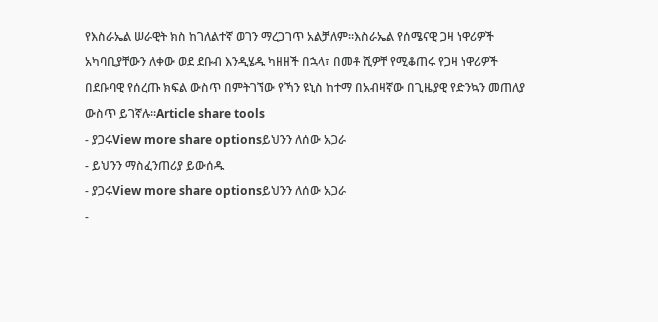የእስራኤል ሠራዊት ክስ ከገለልተኛ ወገን ማረጋገጥ አልቻለም።እስራኤል የሰሜናዊ ጋዛ ነዋሪዎች አካባቢያቸውን ለቀው ወደ ደቡብ እንዲሄዱ ካዘዘች በኋላ፣ በመቶ ሺዎቸ የሚቆጠሩ የጋዛ ነዋሪዎች በደቡባዊ የሰረጡ ክፍል ውስጥ በምትገኘው የኻን ዩኒስ ከተማ በአብዛኛው በጊዜያዊ የድንኳን መጠለያ ውስጥ ይገኛሉ።Article share tools
- ያጋሩView more share optionsይህንን ለሰው አጋራ
- ይህንን ማስፈንጠሪያ ይውሰዱ
- ያጋሩView more share optionsይህንን ለሰው አጋራ
-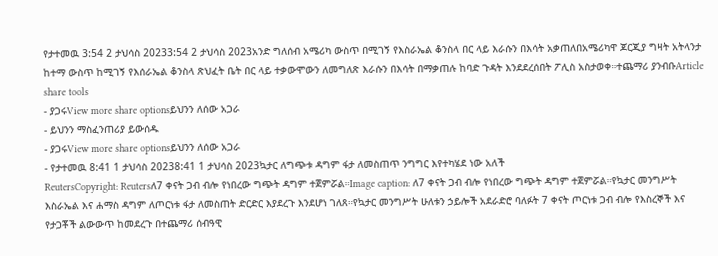የታተመዉ 3:54 2 ታህሳስ 20233:54 2 ታህሳስ 2023አንድ ግለሰብ አሜሪካ ውስጥ በሚገኝ የእስራኤል ቆንስላ በር ላይ እራሱን በእሳት አቃጠለበአሜሪካዋ ጆርጂያ ግዛት አትላንታ ከተማ ውስጥ ከሚገኝ የእሰራኤል ቆንስላ ጽህፈት ቤት በር ላይ ተቃውሞውን ለመግለጽ እራሱን በእሳት በማቃጠሉ ከባድ ጉዳት እንደደረሰበት ፖሊስ አስታወቀ።ተጨማሪ ያንብቡArticle share tools
- ያጋሩView more share optionsይህንን ለሰው አጋራ
- ይህንን ማስፈንጠሪያ ይውሰዱ
- ያጋሩView more share optionsይህንን ለሰው አጋራ
- የታተመዉ 8:41 1 ታህሳስ 20238:41 1 ታህሳስ 2023ኳታር ለግጭቱ ዳግም ፋታ ለመስጠጥ ንግግር እየተካሄደ ነው አለች
ReutersCopyright: Reutersለ7 ቀናት ጋብ ብሎ የነበረው ግጭት ዳግም ተጀምሯል።Image caption: ለ7 ቀናት ጋብ ብሎ የነበረው ግጭት ዳግም ተጀምሯል።የኳታር መንግሥት እስራኤል እና ሐማስ ዳግም ለጦርነቱ ፋታ ለመስጠት ድርድር እያደረጉ እንደሆነ ገለጸ።የኳታር መንግሥት ሁለቱን ኃይሎች አደራድሮ ባለፉት 7 ቀናት ጦርነቱ ጋብ ብሎ የእስረኞች እና የታጋቾች ልውውጥ ከመደረጉ በተጨማሪ ሰብዓዊ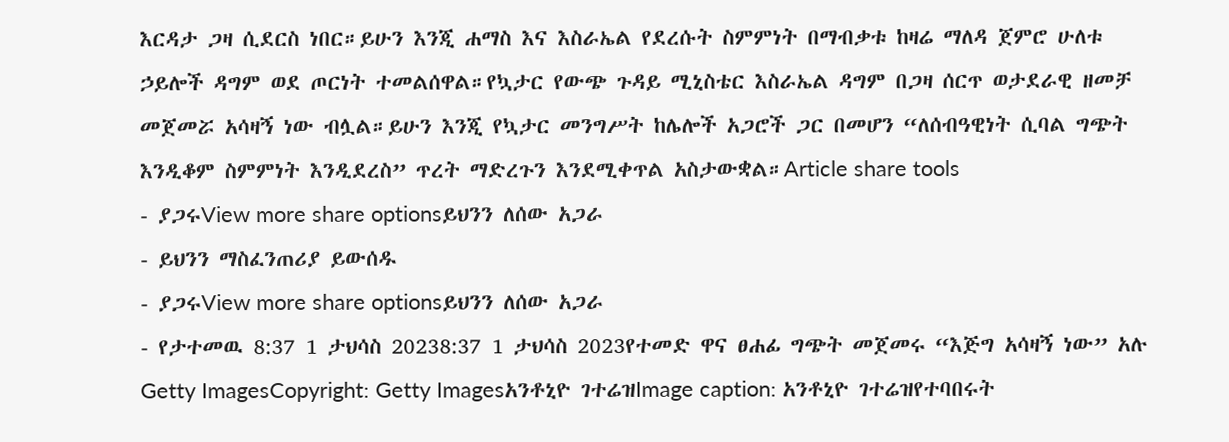እርዳታ ጋዛ ሲደርስ ነበር።ይሁን እንጂ ሐማስ እና እስራኤል የደረሱት ስምምነት በማብቃቱ ከዛሬ ማለዳ ጀምሮ ሁለቱ ኃይሎች ዳግም ወደ ጦርነት ተመልሰዋል።የኳታር የውጭ ጉዳይ ሚኒስቴር እስራኤል ዳግም በጋዛ ሰርጥ ወታደራዊ ዘመቻ መጀመሯ አሳዛኝ ነው ብሏል።ይሁን እንጂ የኳታር መንግሥት ከሌሎች አጋሮች ጋር በመሆን “ለሰብዓዊነት ሲባል ግጭት እንዲቆም ስምምነት እንዲደረስ” ጥረት ማድረጉን እንደሚቀጥል አስታውቋል።Article share tools
- ያጋሩView more share optionsይህንን ለሰው አጋራ
- ይህንን ማስፈንጠሪያ ይውሰዱ
- ያጋሩView more share optionsይህንን ለሰው አጋራ
- የታተመዉ 8:37 1 ታህሳስ 20238:37 1 ታህሳስ 2023የተመድ ዋና ፀሐፊ ግጭት መጀመሩ “እጅግ አሳዛኝ ነው” አሉ
Getty ImagesCopyright: Getty Imagesአንቶኒዮ ገተሬዝImage caption: አንቶኒዮ ገተሬዝየተባበሩት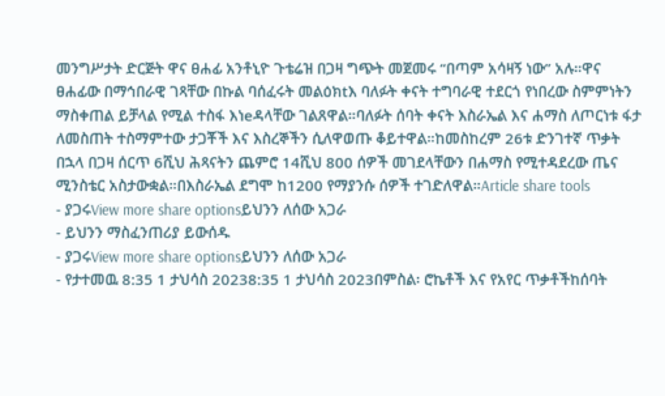መንግሥታት ድርጅት ዋና ፀሐፊ አንቶኒዮ ጉቴሬዝ በጋዛ ግጭት መጀመሩ “በጣም አሳዛኝ ነው” አሉ።ዋና ፀሐፊው በማኅበራዊ ገጻቸው በኩል ባሰፈሩት መልዕክtእ ባለፉት ቀናት ተግባራዊ ተደርጎ የነበረው ስምምነትን ማስቀጠል ይቻላል የሚል ተስፋ እነeዳላቸው ገልጸዋል።ባለፉት ሰባት ቀናት እስራኤል እና ሐማስ ለጦርነቱ ፋታ ለመስጠት ተስማምተው ታጋቾች እና እስረኞችን ሲለዋወጡ ቆይተዋል።ከመስከረም 26ቱ ድንገተኛ ጥቃት በኋላ በጋዛ ሰርጥ 6ሺህ ሕጻናትን ጨምሮ 14ሺህ 800 ሰዎች መገደላቸውን በሐማስ የሚተዳደረው ጤና ሚንስቴር አስታውቋል።በእስራኤል ደግሞ ከ1200 የማያንሱ ሰዎች ተገድለዋል።Article share tools
- ያጋሩView more share optionsይህንን ለሰው አጋራ
- ይህንን ማስፈንጠሪያ ይውሰዱ
- ያጋሩView more share optionsይህንን ለሰው አጋራ
- የታተመዉ 8:35 1 ታህሳስ 20238:35 1 ታህሳስ 2023በምስል፡ ሮኬቶች እና የአየር ጥቃቶችከሰባት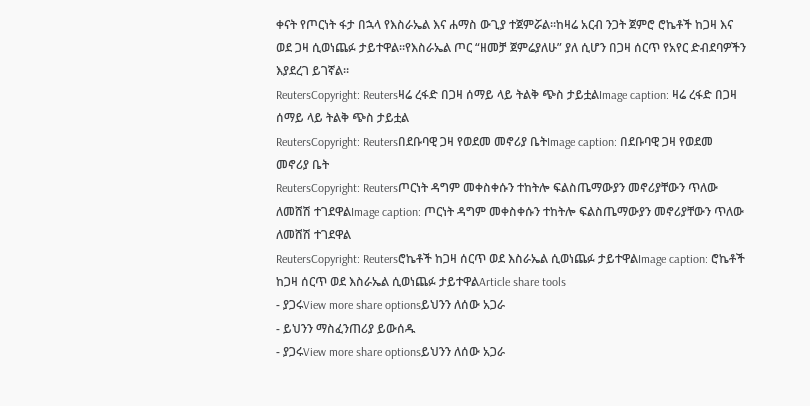ቀናት የጦርነት ፋታ በኋላ የእስራኤል እና ሐማስ ውጊያ ተጀምሯል።ከዛሬ አርብ ንጋት ጀምሮ ሮኬቶች ከጋዛ እና ወደ ጋዛ ሲወነጨፉ ታይተዋል።የእስራኤል ጦር “ዘመቻ ጀምሬያለሁ” ያለ ሲሆን በጋዛ ሰርጥ የአየር ድብደባዎችን እያደረገ ይገኛል።
ReutersCopyright: Reutersዛሬ ረፋድ በጋዛ ሰማይ ላይ ትልቅ ጭስ ታይቷልImage caption: ዛሬ ረፋድ በጋዛ ሰማይ ላይ ትልቅ ጭስ ታይቷል
ReutersCopyright: Reutersበደቡባዊ ጋዛ የወደመ መኖሪያ ቤትImage caption: በደቡባዊ ጋዛ የወደመ መኖሪያ ቤት
ReutersCopyright: Reutersጦርነት ዳግም መቀስቀሱን ተከትሎ ፍልስጤማውያን መኖሪያቸውን ጥለው ለመሸሽ ተገደዋልImage caption: ጦርነት ዳግም መቀስቀሱን ተከትሎ ፍልስጤማውያን መኖሪያቸውን ጥለው ለመሸሽ ተገደዋል
ReutersCopyright: Reutersሮኬቶች ከጋዛ ሰርጥ ወደ እስራኤል ሲወነጨፉ ታይተዋልImage caption: ሮኬቶች ከጋዛ ሰርጥ ወደ እስራኤል ሲወነጨፉ ታይተዋልArticle share tools
- ያጋሩView more share optionsይህንን ለሰው አጋራ
- ይህንን ማስፈንጠሪያ ይውሰዱ
- ያጋሩView more share optionsይህንን ለሰው አጋራ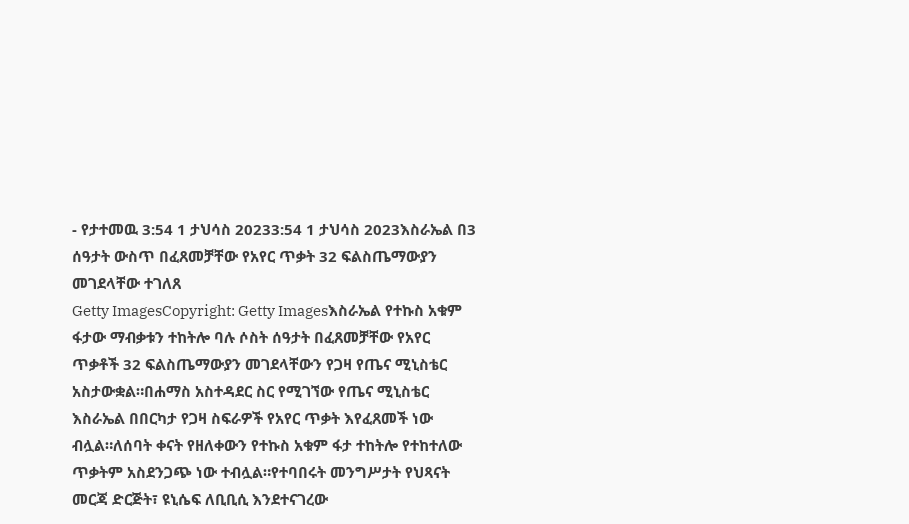- የታተመዉ 3:54 1 ታህሳስ 20233:54 1 ታህሳስ 2023እስራኤል በ3 ሰዓታት ውስጥ በፈጸመቻቸው የአየር ጥቃት 32 ፍልስጤማውያን መገደላቸው ተገለጸ
Getty ImagesCopyright: Getty Imagesእስራኤል የተኩስ አቁም ፋታው ማብቃቱን ተከትሎ ባሉ ሶስት ሰዓታት በፈጸመቻቸው የአየር ጥቃቶች 32 ፍልስጤማውያን መገደላቸውን የጋዛ የጤና ሚኒስቴር አስታውቋል።በሐማስ አስተዳደር ስር የሚገኘው የጤና ሚኒስቴር እስራኤል በበርካታ የጋዛ ስፍራዎች የአየር ጥቃት እየፈጸመች ነው ብሏል።ለሰባት ቀናት የዘለቀውን የተኩስ አቁም ፋታ ተከትሎ የተከተለው ጥቃትም አስደንጋጭ ነው ተብሏል።የተባበሩት መንግሥታት የህጻናት መርጃ ድርጅት፣ ዩኒሴፍ ለቢቢሲ እንደተናገረው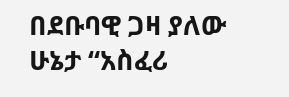በደቡባዊ ጋዛ ያለው ሁኔታ “አስፈሪ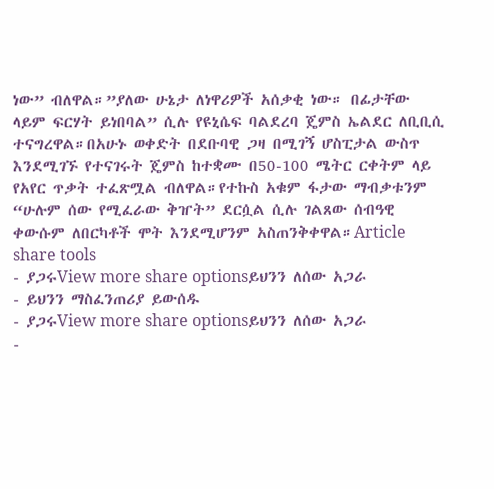ነው” ብለዋል።”ያለው ሁኔታ ለነዋሪዎች አሰቃቂ ነው። በፊታቸው ላይም ፍርሃት ይነበባል” ሲሉ የዩኒሴፍ ባልደረባ ጄምስ ኤልደር ለቢቢሲ ተናግረዋል።በአሁኑ ወቀድት በደቡባዊ ጋዛ በሚገኝ ሆስፒታል ውስጥ እንደሚገኙ የተናገሩት ጄምስ ከተቋሙ በ50-100 ሜትር ርቀትም ላይ የአየር ጥቃት ተፈጽሟል ብለዋል።የተኩስ አቁም ፋታው ማብቃቱንም “ሁሉም ሰው የሚፈራው ቅዠት” ደርሷል ሲሉ ገልጸው ሰብዓዊ ቀውሱም ለበርካቶች ሞት እንደሚሆንም አስጠንቅቀዋል።Article share tools
- ያጋሩView more share optionsይህንን ለሰው አጋራ
- ይህንን ማስፈንጠሪያ ይውሰዱ
- ያጋሩView more share optionsይህንን ለሰው አጋራ
-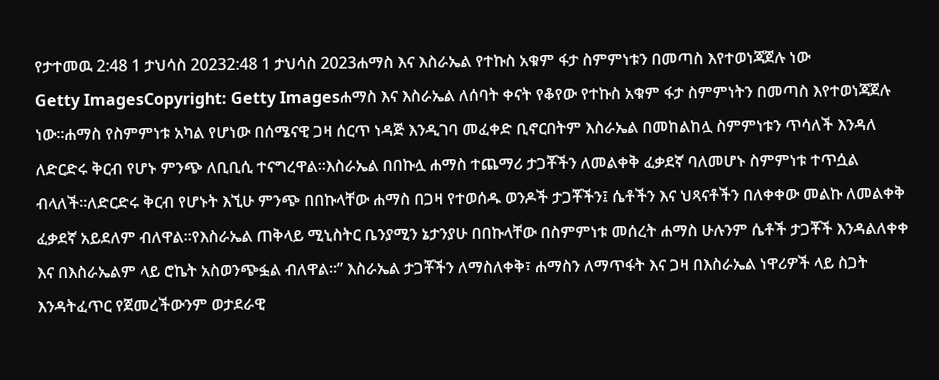የታተመዉ 2:48 1 ታህሳስ 20232:48 1 ታህሳስ 2023ሐማስ እና እስራኤል የተኩስ አቁም ፋታ ስምምነቱን በመጣስ እየተወነጃጀሉ ነው
Getty ImagesCopyright: Getty Imagesሐማስ እና እስራኤል ለሰባት ቀናት የቆየው የተኩስ አቁም ፋታ ስምምነትን በመጣስ እየተወነጃጀሉ ነው።ሐማስ የስምምነቱ አካል የሆነው በሰሜናዊ ጋዛ ሰርጥ ነዳጅ እንዲገባ መፈቀድ ቢኖርበትም እስራኤል በመከልከሏ ስምምነቱን ጥሳለች እንዳለ ለድርድሩ ቅርብ የሆኑ ምንጭ ለቢቢሲ ተናግረዋል።እስራኤል በበኩሏ ሐማስ ተጨማሪ ታጋቾችን ለመልቀቅ ፈቃደኛ ባለመሆኑ ስምምነቱ ተጥሷል ብላለች።ለድርድሩ ቅርብ የሆኑት እኚሁ ምንጭ በበኩላቸው ሐማስ በጋዛ የተወሰዱ ወንዶች ታጋቾችን፤ ሴቶችን እና ህጻናቶችን በለቀቀው መልኩ ለመልቀቅ ፈቃደኛ አይደለም ብለዋል።የእስራኤል ጠቅላይ ሚኒስትር ቤንያሚን ኔታንያሁ በበኩላቸው በስምምነቱ መሰረት ሐማስ ሁሉንም ሴቶች ታጋቾች እንዳልለቀቀ እና በእስራኤልም ላይ ሮኬት አስወንጭፏል ብለዋል።” እስራኤል ታጋቾችን ለማስለቀቅ፣ ሐማስን ለማጥፋት እና ጋዛ በእስራኤል ነዋሪዎች ላይ ስጋት እንዳትፈጥር የጀመረችውንም ወታደራዊ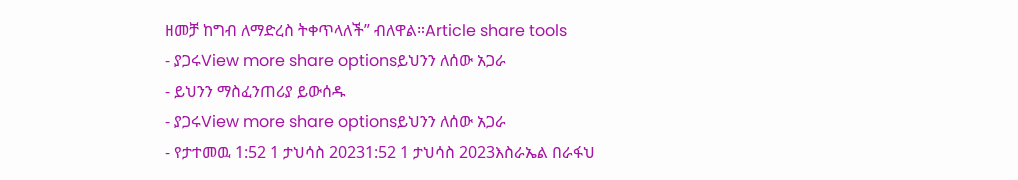ዘመቻ ከግብ ለማድረስ ትቀጥላለች” ብለዋል።Article share tools
- ያጋሩView more share optionsይህንን ለሰው አጋራ
- ይህንን ማስፈንጠሪያ ይውሰዱ
- ያጋሩView more share optionsይህንን ለሰው አጋራ
- የታተመዉ 1:52 1 ታህሳስ 20231:52 1 ታህሳስ 2023እስራኤል በራፋህ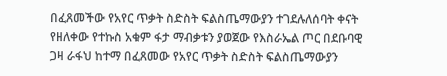በፈጸመችው የአየር ጥቃት ስድስት ፍልስጤማውያን ተገደሉለሰባት ቀናት የዘለቀው የተኩስ አቁም ፋታ ማብቃቱን ያወጀው የእስራኤል ጦር በደቡባዊ ጋዛ ራፋህ ከተማ በፈጸመው የአየር ጥቃት ስድስት ፍልስጤማውያን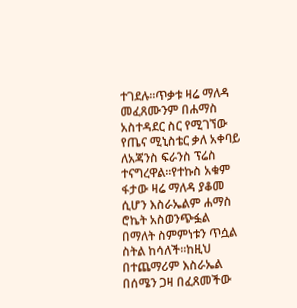ተገደሉ።ጥቃቱ ዛሬ ማለዳ መፈጸሙንም በሐማስ አስተዳደር ስር የሚገኘው የጤና ሚኒስቴር ቃለ አቀባይ ለአጃንስ ፍራንስ ፕሬስ ተናግረዋል።የተኩስ አቁም ፋታው ዛሬ ማለዳ ያቆመ ሲሆን እስራኤልም ሐማስ ሮኬት አስወንጭፏል በማለት ስምምነቱን ጥሷል ስትል ከሳለች።ከዚህ በተጨማሪም እስራኤል በሰሜን ጋዛ በፈጸመችው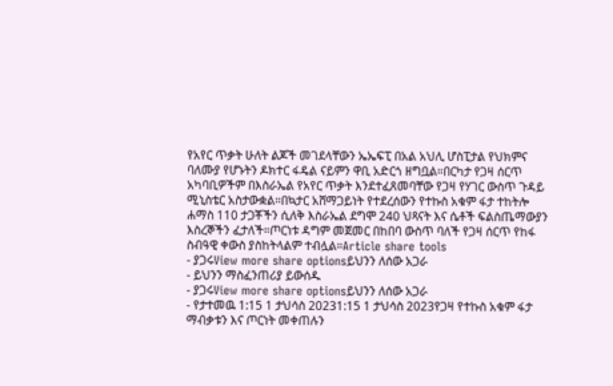የአየር ጥቃት ሁለት ልጆች መገደላቸውን ኤኤፍፒ በአል አህሊ ሆስፒታል የህክምና ባለሙያ የሆኑትን ዶክተር ፋዴል ናይምን ዋቢ አድርጎ ዘግቧል።በርካታ የጋዛ ሰርጥ አካባቢዎችም በእስራኤል የአየር ጥቃት እንደተፈጸመባቸው የጋዛ የሃገር ውስጥ ጉዳይ ሚኒስቴር አስታውቋል።በኳታር አሸማጋይነት የተደረሰውን የተኩስ አቁም ፋታ ተከትሎ ሐማስ 110 ታጋቾችን ሲለቅ እስራኤል ደግሞ 240 ህጻናት እና ሴቶች ፍልስጤማውያን እስረኞችን ፈታለች።ጦርነቱ ዳግም መጀመር በከበባ ውስጥ ባለች የጋዛ ሰርጥ የከፋ ስብዓዊ ቀውስ ያስከትላልም ተብሏል።Article share tools
- ያጋሩView more share optionsይህንን ለሰው አጋራ
- ይህንን ማስፈንጠሪያ ይውሰዱ
- ያጋሩView more share optionsይህንን ለሰው አጋራ
- የታተመዉ 1:15 1 ታህሳስ 20231:15 1 ታህሳስ 2023የጋዛ የተኩስ አቁም ፋታ ማብቃቱን እና ጦርነት መቀጠሉን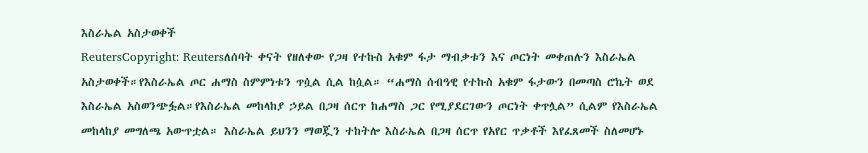እስራኤል አስታወቀች
ReutersCopyright: Reutersለሰባት ቀናት የዘለቀው የጋዛ የተኩስ አቁም ፋታ ማብቃቱን እና ጦርነት መቀጠሉን እስራኤል አስታወቀች።የእስራኤል ጦር ሐማስ ስምምነቱን ጥሷል ሲል ከሷል። “ሐማስ ሰብዓዊ የተኩስ አቁም ፋታውን በመጣስ ሮኬት ወደ እስራኤል አስወንጭፏል።የእስራኤል መከላከያ ኃይል በጋዛ ሰርጥ ከሐማስ ጋር የሚያደርገውን ጦርነት ቀጥሏል” ሲልም የእስራኤል መከላከያ መግለጫ አውጥቷል። እስራኤል ይህንን ማወጇን ተከትሎ እስራኤል በጋዛ ሰርጥ የአየር ጥቃቶች እየፈጸመች ስለመሆኑ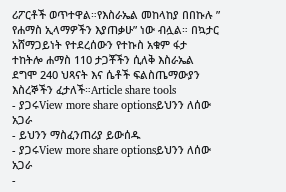ሪፖርቶች ወጥተዋል።የእስራኤል መከላከያ በበኩሉ ” የሐማስ ኢላማዎችን እያጠቃሁ” ነው ብሏል። በኳታር አሸማጋይነት የተደረሰውን የተኩስ አቁም ፋታ ተከትሎ ሐማስ 110 ታጋቾችን ሲለቅ እስራኤል ደግሞ 240 ህጻናት እና ሴቶች ፍልስጤማውያን እስረኞችን ፈታለች።Article share tools
- ያጋሩView more share optionsይህንን ለሰው አጋራ
- ይህንን ማስፈንጠሪያ ይውሰዱ
- ያጋሩView more share optionsይህንን ለሰው አጋራ
-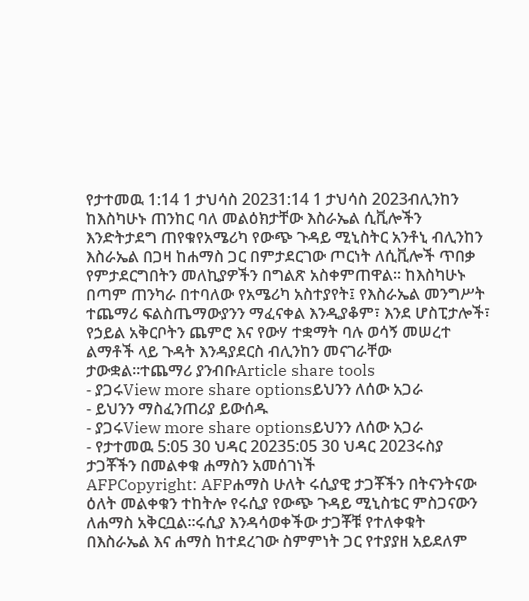የታተመዉ 1:14 1 ታህሳስ 20231:14 1 ታህሳስ 2023ብሊንከን ከእስካሁኑ ጠንከር ባለ መልዕክታቸው እስራኤል ሲቪሎችን እንድትታደግ ጠየቁየአሜሪካ የውጭ ጉዳይ ሚኒስትር አንቶኒ ብሊንከን እስራኤል በጋዛ ከሐማስ ጋር በምታደርገው ጦርነት ለሲቪሎች ጥበቃ የምታደርግበትን መለኪያዎችን በግልጽ አስቀምጠዋል። ከእስካሁኑ በጣም ጠንካራ በተባለው የአሜሪካ አስተያየት፤ የእስራኤል መንግሥት ተጨማሪ ፍልስጤማውያንን ማፈናቀል እንዲያቆም፣ እንደ ሆስፒታሎች፣ የኃይል አቅርቦትን ጨምሮ እና የውሃ ተቋማት ባሉ ወሳኝ መሠረተ ልማቶች ላይ ጉዳት እንዳያደርስ ብሊንከን መናገራቸው ታውቋል።ተጨማሪ ያንብቡArticle share tools
- ያጋሩView more share optionsይህንን ለሰው አጋራ
- ይህንን ማስፈንጠሪያ ይውሰዱ
- ያጋሩView more share optionsይህንን ለሰው አጋራ
- የታተመዉ 5:05 30 ህዳር 20235:05 30 ህዳር 2023ሩስያ ታጋቾችን በመልቀቁ ሐማስን አመሰገነች
AFPCopyright: AFPሐማስ ሁለት ሩሲያዊ ታጋቾችን በትናንትናው ዕለት መልቀቁን ተከትሎ የሩሲያ የውጭ ጉዳይ ሚኒስቴር ምስጋናውን ለሐማስ አቅርቧል።ሩሲያ እንዳሳወቀችው ታጋቾቹ የተለቀቁት በእስራኤል እና ሐማስ ከተደረገው ስምምነት ጋር የተያያዘ አይደለም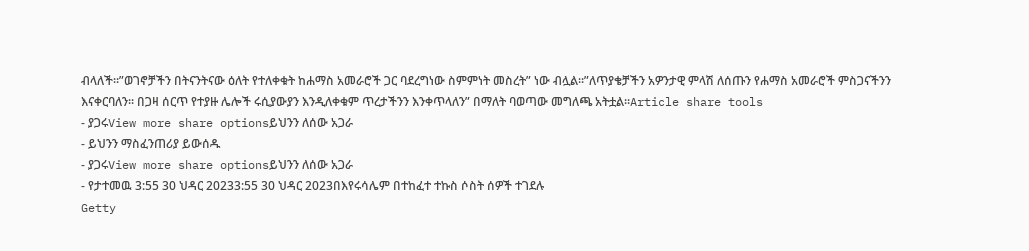ብላለች።”ወገኖቻችን በትናንትናው ዕለት የተለቀቁት ከሐማስ አመራሮች ጋር ባደረግነው ስምምነት መስረት” ነው ብሏል።”ለጥያቄቻችን አዎንታዊ ምላሽ ለሰጡን የሐማስ አመራሮች ምስጋናችንን እናቀርባለን። በጋዛ ሰርጥ የተያዙ ሌሎች ሩሲያውያን እንዲለቀቁም ጥረታችንን እንቀጥላለን” በማለት ባወጣው መግለጫ አትቷል።Article share tools
- ያጋሩView more share optionsይህንን ለሰው አጋራ
- ይህንን ማስፈንጠሪያ ይውሰዱ
- ያጋሩView more share optionsይህንን ለሰው አጋራ
- የታተመዉ 3:55 30 ህዳር 20233:55 30 ህዳር 2023በእየሩሳሌም በተከፈተ ተኩስ ሶስት ሰዎች ተገደሉ
Getty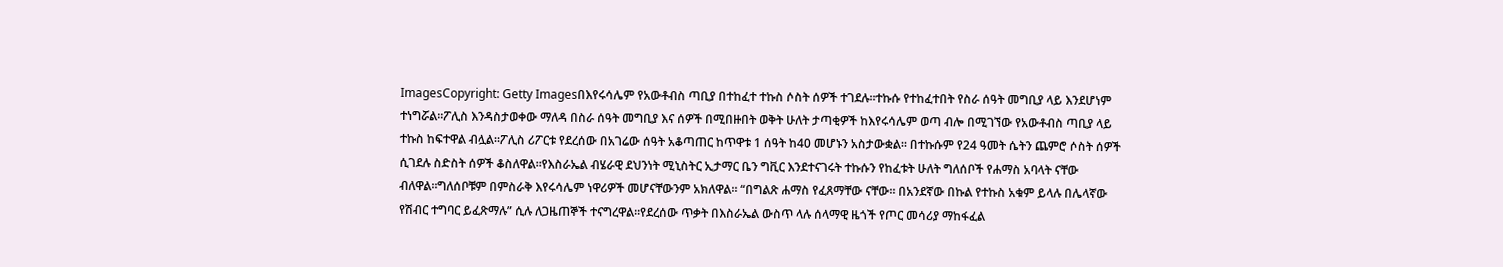ImagesCopyright: Getty Imagesበእየሩሳሌም የአውቶብስ ጣቢያ በተከፈተ ተኩስ ሶስት ሰዎች ተገደሉ።ተኩሱ የተከፈተበት የስራ ሰዓት መግቢያ ላይ እንደሆነም ተነግሯል።ፖሊስ እንዳስታወቀው ማለዳ በስራ ሰዓት መግቢያ እና ሰዎች በሚበዙበት ወቅት ሁለት ታጣቂዎች ከእየሩሳሌም ወጣ ብሎ በሚገኘው የአውቶብስ ጣቢያ ላይ ተኩስ ከፍተዋል ብሏል።ፖሊስ ሪፖርቱ የደረሰው በአገሬው ሰዓት አቆጣጠር ከጥዋቱ 1 ሰዓት ከ40 መሆኑን አስታውቋል። በተኩሱም የ24 ዓመት ሴትን ጨምሮ ሶስት ሰዎች ሲገደሉ ስድስት ሰዎች ቆስለዋል።የእስራኤል ብሄራዊ ደህንነት ሚኒስትር ኢታማር ቤን ግቪር እንደተናገሩት ተኩሱን የከፈቱት ሁለት ግለሰቦች የሐማስ አባላት ናቸው ብለዋል።ግለሰቦቹም በምስራቅ እየሩሳሌም ነዋሪዎች መሆናቸውንም አክለዋል። “በግልጽ ሐማስ የፈጸማቸው ናቸው። በአንደኛው በኩል የተኩስ አቁም ይላሉ በሌላኛው የሽብር ተግባር ይፈጽማሉ” ሲሉ ለጋዜጠኞች ተናግረዋል።የደረሰው ጥቃት በእስራኤል ውስጥ ላሉ ሰላማዊ ዜጎች የጦር መሳሪያ ማከፋፈል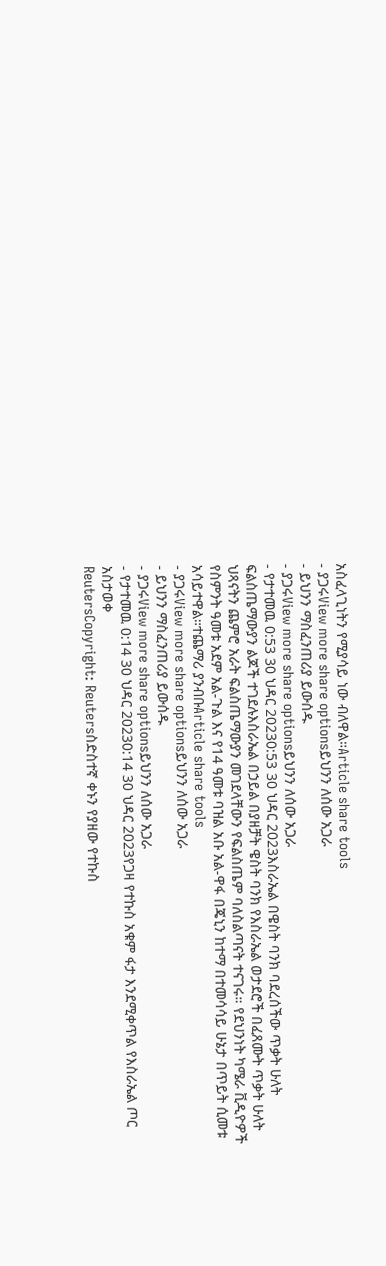አስፈላጊነትን የሚያሳይ ነው ብለዋል።Article share tools
- ያጋሩView more share optionsይህንን ለሰው አጋራ
- ይህንን ማስፈንጠሪያ ይውሰዱ
- ያጋሩView more share optionsይህንን ለሰው አጋራ
- የታተመዉ 0:53 30 ህዳር 20230:53 30 ህዳር 2023እስራኤል በዌስት ባንክ ባደረሰችው ጥቃት ሁለት ፍልስጤማውያን ልጆች ተገደሉእስራኤል በኃይል በያዘቻት ዌስት ባንክ የእስራኤል ወታደሮች በፈጸሙት ጥቃት ሁለት ህጻናትን ጨምሮ አራት ፍልስጤማውያን መገደላቸውን የፍልስጤም ባለስልጣናት ተናገሩ። የደህንነት ካሜራ ቪዲዮዎች የስምንት ዓመቱ አደም አል-ጉል እና የ14 ዓመቱ ባዝል አቡ አል-ዋፋ በጄኒን ከተማ በተመሳሳይ ሁኔታ በጥይት ሲመቱ አሳይተዋል።ተጨማሪ ያንብቡArticle share tools
- ያጋሩView more share optionsይህንን ለሰው አጋራ
- ይህንን ማስፈንጠሪያ ይውሰዱ
- ያጋሩView more share optionsይህንን ለሰው አጋራ
- የታተመዉ 0:14 30 ህዳር 20230:14 30 ህዳር 2023የጋዛ የተኩስ አቁም ፋታ እንደሚቀጥል የእስራኤል ጦር አስታወቀ
ReutersCopyright: Reutersስድስተኛ ቀኑን የያዘው የተኩስ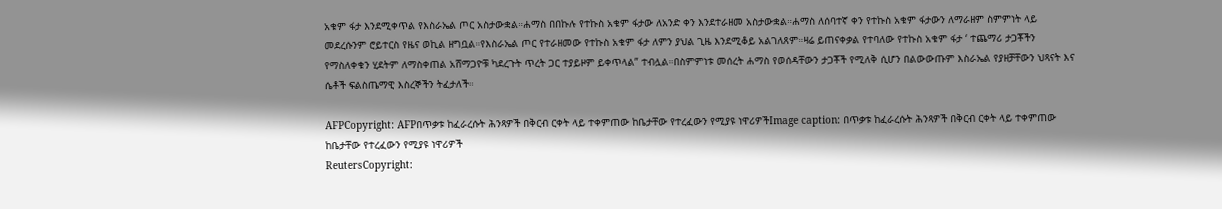አቁም ፋታ እንደሚቀጥል የእስራኤል ጦር አስታውቋል።ሐማስ በበኩሉ የተኩስ አቁም ፋታው ለአንድ ቀን እንደተራዘመ አስታውቋል።ሐማስ ለሰባተኛ ቀን የተኩስ አቁም ፋታውን ለማራዘም ስምምነት ላይ መደረሱንም ሮይተርስ የዜና ወኪል ዘግቧል።የእስራኤል ጦር የተራዘመው የተኩስ አቁም ፋታ ለምን ያህል ጊዜ እንደሚቆይ አልገለጸም።ዛሬ ይጠናቀቃል የተባለው የተኩስ አቁም ፋታ ‘ ተጨማሪ ታጋቾችን የማስለቀቁን ሂደትም ለማስቀጠል አሸማጋዮቹ ካደረጉት ጥረት ጋር ተያይዞም ይቀጥላል” ተብሏል።በስምምነቱ መሰረት ሐማስ የወሰዳቸውን ታጋቾች የሚለቅ ሲሆን በልውውጡም እስራኤል የያዘቻቸውን ህጻናት እና ሴቶች ፍልስጤማዊ እስረኞችን ትፈታለች።

AFPCopyright: AFPበጥቃቱ ከፈራረሱት ሕንጻዎች በቅርብ ርቀት ላይ ተቀምጠው ከቤታቸው የተረፈውን የሚያዩ ነዋሪዎችImage caption: በጥቃቱ ከፈራረሱት ሕንጻዎች በቅርብ ርቀት ላይ ተቀምጠው ከቤታቸው የተረፈውን የሚያዩ ነዋሪዎች
ReutersCopyright: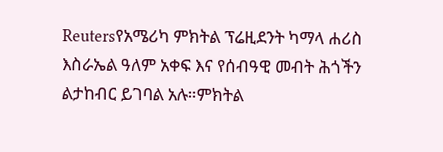Reutersየአሜሪካ ምክትል ፕሬዚደንት ካማላ ሐሪስ እስራኤል ዓለም አቀፍ እና የሰብዓዊ መብት ሕጎችን ልታከብር ይገባል አሉ።ምክትል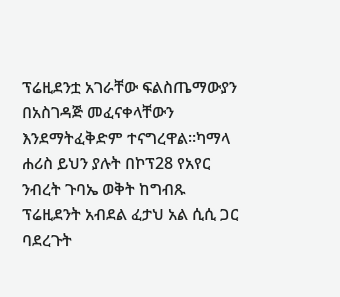ፕሬዚደንቷ አገራቸው ፍልስጤማውያን በአስገዳጅ መፈናቀላቸውን እንደማትፈቅድም ተናግረዋል።ካማላ ሐሪስ ይህን ያሉት በኮፕ28 የአየር ንብረት ጉባኤ ወቅት ከግብጹ ፕሬዚደንት አብደል ፈታህ አል ሲሲ ጋር ባደረጉት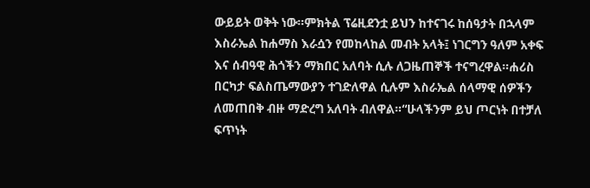ውይይት ወቅት ነው።ምክትል ፕሬዚደንቷ ይህን ከተናገሩ ከሰዓታት በኋላም እስራኤል ከሐማስ እራሷን የመከላከል መብት አላት፤ ነገርግን ዓለም አቀፍ እና ሰብዓዊ ሕጎችን ማክበር አለባት ሲሉ ለጋዜጠኞች ተናግረዋል።ሐሪስ በርካታ ፍልስጤማውያን ተገድለዋል ሲሉም እስራኤል ሰላማዊ ሰዎችን ለመጠበቅ ብዙ ማድረግ አለባት ብለዋል።“ሁላችንም ይህ ጦርነት በተቻለ ፍጥነት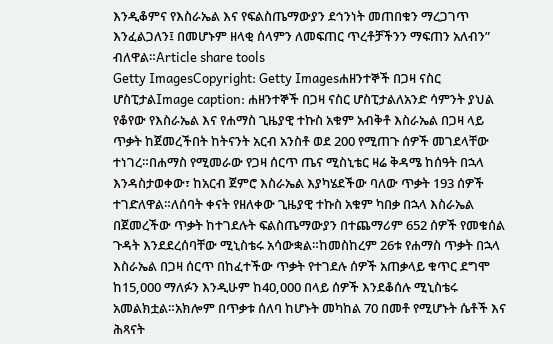እንዲቆምና የእስራኤል እና የፍልስጤማውያን ደኅንነት መጠበቁን ማረጋገጥ እንፈልጋለን፤ በመሆኑም ዘላቂ ሰላምን ለመፍጠር ጥረቶቻችንን ማፍጠን አለብን” ብለዋል።Article share tools
Getty ImagesCopyright: Getty Imagesሐዘንተኞች በጋዛ ናስር ሆስፒታልImage caption: ሐዘንተኞች በጋዛ ናስር ሆስፒታልለአንድ ሳምንት ያህል የቆየው የእስራኤል እና የሐማስ ጊዜያዊ ተኩስ አቁም አብቅቶ እስራኤል በጋዛ ላይ ጥቃት ከጀመረችበት ከትናንት አርብ አንስቶ ወደ 200 የሚጠጉ ሰዎች መገደላቸው ተነገረ።በሐማስ የሚመራው የጋዛ ሰርጥ ጤና ሚስኒቴር ዛሬ ቅዳሜ ከሰዓት በኋላ እንዳስታወቀው፣ ከአርብ ጀምሮ እስራኤል እያካሄደችው ባለው ጥቃት 193 ሰዎች ተገድለዋል።ለሰባት ቀናት የዘለቀው ጊዜያዊ ተኩስ አቁም ካበቃ በኋላ እስራኤል በጀመረችው ጥቃት ከተገደሉት ፍልስጤማውያን በተጨማሪም 652 ሰዎች የመቁሰል ጉዳት እንደደረሰባቸው ሚኒስቴሩ አሳውቋል።ከመስከረም 26ቱ የሐማስ ጥቃት በኋላ እስራኤል በጋዛ ሰርጥ በከፈተችው ጥቃት የተገደሉ ሰዎች አጠቃላይ ቁጥር ደግሞ ከ15,000 ማለፉን እንዲሁም ከ40,000 በላይ ሰዎች እንደቆሰሉ ሚኒስቴሩ አመልክቷል።አክሎም በጥቃቱ ሰለባ ከሆኑት መካከል 70 በመቶ የሚሆኑት ሴቶች እና ሕጻናት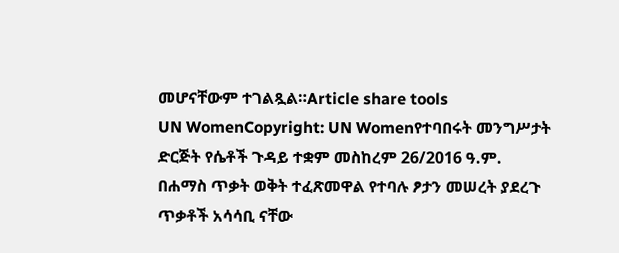መሆናቸውም ተገልጿል።Article share tools
UN WomenCopyright: UN Womenየተባበሩት መንግሥታት ድርጅት የሴቶች ጉዳይ ተቋም መስከረም 26/2016 ዓ.ም. በሐማስ ጥቃት ወቅት ተፈጽመዋል የተባሉ ፆታን መሠረት ያደረጉ ጥቃቶች አሳሳቢ ናቸው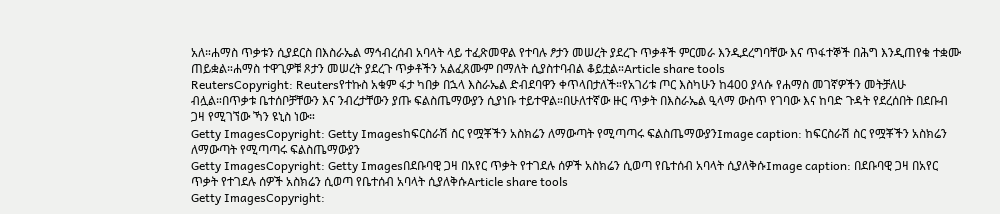አለ።ሐማስ ጥቃቱን ሲያደርስ በእስራኤል ማኅብረሰብ አባላት ላይ ተፈጽመዋል የተባሉ ፆታን መሠረት ያደረጉ ጥቃቶች ምርመራ እንዲደረግባቸው እና ጥፋተኞች በሕግ እንዲጠየቁ ተቋሙ ጠይቋል።ሐማስ ተዋጊዎቹ ጾታን መሠረት ያደረጉ ጥቃቶችን አልፈጸሙም በማለት ሲያስተባብል ቆይቷል።Article share tools
ReutersCopyright: Reutersየተኩስ አቁም ፋታ ካበቃ በኋላ እስራኤል ድብደባዋን ቀጥላበታለች።የአገሪቱ ጦር እስካሁን ከ400 ያላሱ የሐማስ መገኛዎችን መትቻለሁ ብሏል።በጥቃቱ ቤተሰቦቻቸውን እና ንብረታቸውን ያጡ ፍልስጤማውያን ሲያነቡ ተይተዋል።በሁለተኛው ዙር ጥቃት በእስራኤል ዒላማ ውስጥ የገባው እና ከባድ ጉዳት የደረሰበት በደቡብ ጋዛ የሚገኘው ኻን ዩኒስ ነው።
Getty ImagesCopyright: Getty Imagesከፍርስራሽ ስር የሟቾችን አስክሬን ለማውጣት የሚጣጣሩ ፍልስጤማውያንImage caption: ከፍርስራሽ ስር የሟቾችን አስክሬን ለማውጣት የሚጣጣሩ ፍልስጤማውያን
Getty ImagesCopyright: Getty Imagesበደቡባዊ ጋዛ በአየር ጥቃት የተገደሉ ሰዎች አስክሬን ሲወጣ የቤተሰብ አባላት ሲያለቅሱImage caption: በደቡባዊ ጋዛ በአየር ጥቃት የተገደሉ ሰዎች አስክሬን ሲወጣ የቤተሰብ አባላት ሲያለቅሱArticle share tools
Getty ImagesCopyright: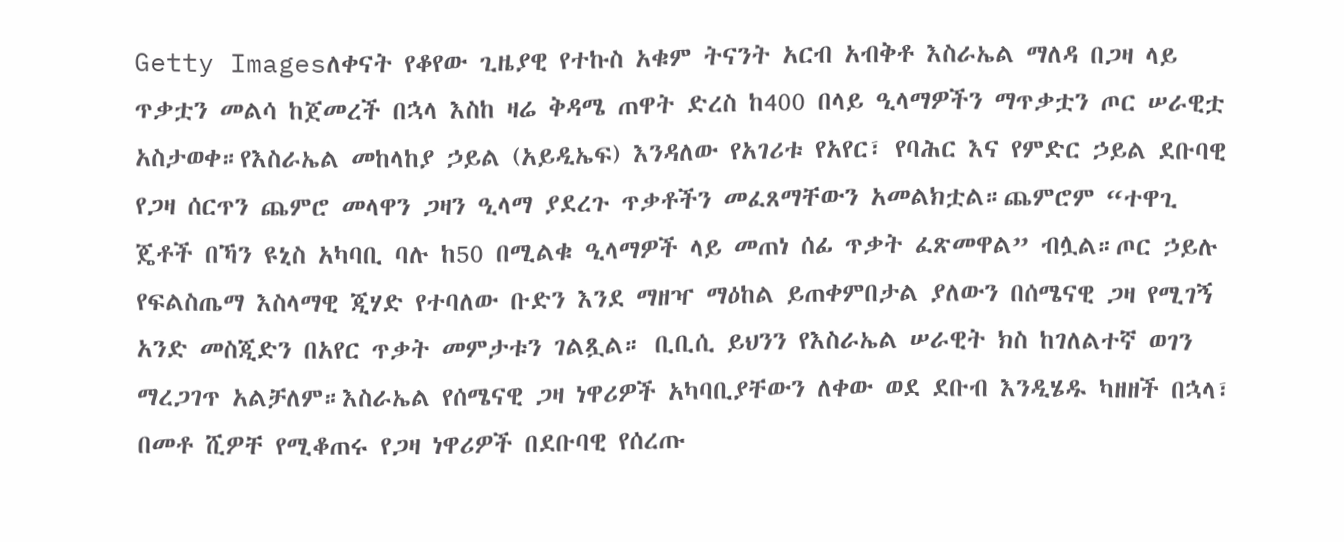Getty Imagesለቀናት የቆየው ጊዜያዊ የተኩስ አቁም ትናንት አርብ አብቅቶ እስራኤል ማለዳ በጋዛ ላይ ጥቃቷን መልሳ ከጀመረች በኋላ እስከ ዛሬ ቅዳሜ ጠዋት ድረስ ከ400 በላይ ዒላማዎችን ማጥቃቷን ጦር ሠራዊቷ አስታወቀ።የእስራኤል መከላከያ ኃይል (አይዲኤፍ) እንዳለው የአገሪቱ የአየር፣ የባሕር እና የምድር ኃይል ደቡባዊ የጋዛ ሰርጥን ጨምሮ መላዋን ጋዛን ዒላማ ያደረጉ ጥቃቶችን መፈጸማቸውን አመልክቷል።ጨምሮም “ተዋጊ ጄቶች በኻን ዩኒስ አካባቢ ባሉ ከ50 በሚልቁ ዒላማዎች ላይ መጠነ ሰፊ ጥቃት ፈጽመዋል” ብሏል።ጦር ኃይሉ የፍልስጤማ እስላማዊ ጂሃድ የተባለው ቡድን እንደ ማዘዣ ማዕከል ይጠቀምበታል ያለውን በሰሜናዊ ጋዛ የሚገኝ አንድ መስጂድን በአየር ጥቃት መምታቱን ገልጿል። ቢቢሲ ይህንን የእስራኤል ሠራዊት ክስ ከገለልተኛ ወገን ማረጋገጥ አልቻለም።እስራኤል የሰሜናዊ ጋዛ ነዋሪዎች አካባቢያቸውን ለቀው ወደ ደቡብ እንዲሄዱ ካዘዘች በኋላ፣ በመቶ ሺዎቸ የሚቆጠሩ የጋዛ ነዋሪዎች በደቡባዊ የሰረጡ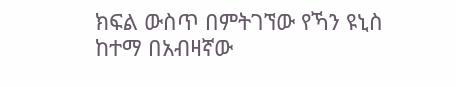ክፍል ውስጥ በምትገኘው የኻን ዩኒስ ከተማ በአብዛኛው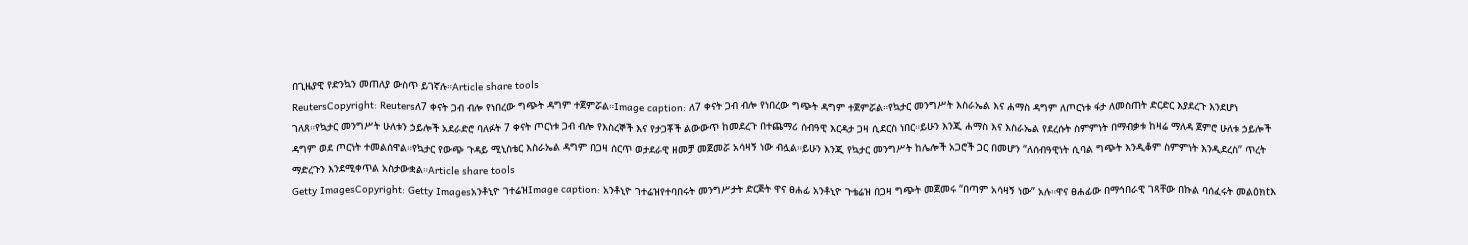በጊዜያዊ የድንኳን መጠለያ ውስጥ ይገኛሉ።Article share tools
ReutersCopyright: Reutersለ7 ቀናት ጋብ ብሎ የነበረው ግጭት ዳግም ተጀምሯል።Image caption: ለ7 ቀናት ጋብ ብሎ የነበረው ግጭት ዳግም ተጀምሯል።የኳታር መንግሥት እስራኤል እና ሐማስ ዳግም ለጦርነቱ ፋታ ለመስጠት ድርድር እያደረጉ እንደሆነ ገለጸ።የኳታር መንግሥት ሁለቱን ኃይሎች አደራድሮ ባለፉት 7 ቀናት ጦርነቱ ጋብ ብሎ የእስረኞች እና የታጋቾች ልውውጥ ከመደረጉ በተጨማሪ ሰብዓዊ እርዳታ ጋዛ ሲደርስ ነበር።ይሁን እንጂ ሐማስ እና እስራኤል የደረሱት ስምምነት በማብቃቱ ከዛሬ ማለዳ ጀምሮ ሁለቱ ኃይሎች ዳግም ወደ ጦርነት ተመልሰዋል።የኳታር የውጭ ጉዳይ ሚኒስቴር እስራኤል ዳግም በጋዛ ሰርጥ ወታደራዊ ዘመቻ መጀመሯ አሳዛኝ ነው ብሏል።ይሁን እንጂ የኳታር መንግሥት ከሌሎች አጋሮች ጋር በመሆን “ለሰብዓዊነት ሲባል ግጭት እንዲቆም ስምምነት እንዲደረስ” ጥረት ማድረጉን እንደሚቀጥል አስታውቋል።Article share tools
Getty ImagesCopyright: Getty Imagesአንቶኒዮ ገተሬዝImage caption: አንቶኒዮ ገተሬዝየተባበሩት መንግሥታት ድርጅት ዋና ፀሐፊ አንቶኒዮ ጉቴሬዝ በጋዛ ግጭት መጀመሩ “በጣም አሳዛኝ ነው” አሉ።ዋና ፀሐፊው በማኅበራዊ ገጻቸው በኩል ባሰፈሩት መልዕክtእ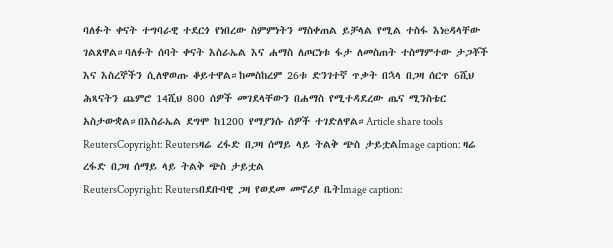ባለፉት ቀናት ተግባራዊ ተደርጎ የነበረው ስምምነትን ማስቀጠል ይቻላል የሚል ተስፋ እነeዳላቸው ገልጸዋል።ባለፉት ሰባት ቀናት እስራኤል እና ሐማስ ለጦርነቱ ፋታ ለመስጠት ተስማምተው ታጋቾች እና እስረኞችን ሲለዋወጡ ቆይተዋል።ከመስከረም 26ቱ ድንገተኛ ጥቃት በኋላ በጋዛ ሰርጥ 6ሺህ ሕጻናትን ጨምሮ 14ሺህ 800 ሰዎች መገደላቸውን በሐማስ የሚተዳደረው ጤና ሚንስቴር አስታውቋል።በእስራኤል ደግሞ ከ1200 የማያንሱ ሰዎች ተገድለዋል።Article share tools
ReutersCopyright: Reutersዛሬ ረፋድ በጋዛ ሰማይ ላይ ትልቅ ጭስ ታይቷልImage caption: ዛሬ ረፋድ በጋዛ ሰማይ ላይ ትልቅ ጭስ ታይቷል
ReutersCopyright: Reutersበደቡባዊ ጋዛ የወደመ መኖሪያ ቤትImage caption: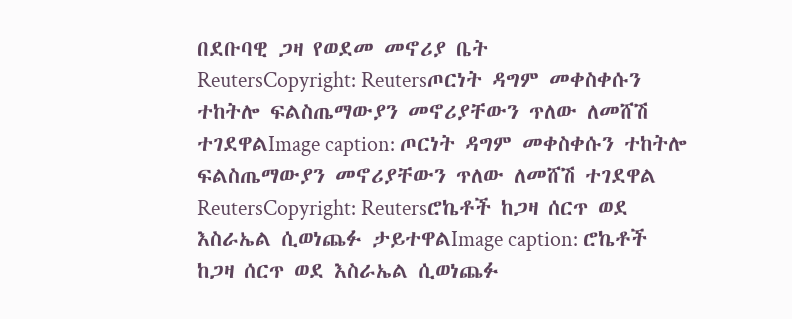በደቡባዊ ጋዛ የወደመ መኖሪያ ቤት
ReutersCopyright: Reutersጦርነት ዳግም መቀስቀሱን ተከትሎ ፍልስጤማውያን መኖሪያቸውን ጥለው ለመሸሽ ተገደዋልImage caption: ጦርነት ዳግም መቀስቀሱን ተከትሎ ፍልስጤማውያን መኖሪያቸውን ጥለው ለመሸሽ ተገደዋል
ReutersCopyright: Reutersሮኬቶች ከጋዛ ሰርጥ ወደ እስራኤል ሲወነጨፉ ታይተዋልImage caption: ሮኬቶች ከጋዛ ሰርጥ ወደ እስራኤል ሲወነጨፉ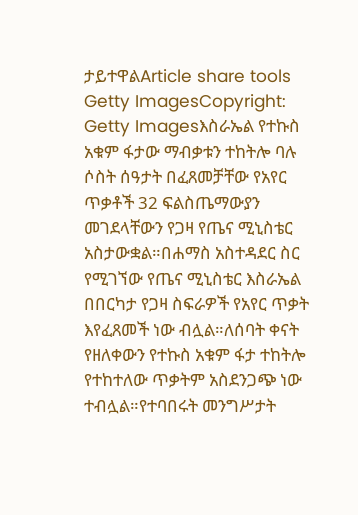ታይተዋልArticle share tools
Getty ImagesCopyright: Getty Imagesእስራኤል የተኩስ አቁም ፋታው ማብቃቱን ተከትሎ ባሉ ሶስት ሰዓታት በፈጸመቻቸው የአየር ጥቃቶች 32 ፍልስጤማውያን መገደላቸውን የጋዛ የጤና ሚኒስቴር አስታውቋል።በሐማስ አስተዳደር ስር የሚገኘው የጤና ሚኒስቴር እስራኤል በበርካታ የጋዛ ስፍራዎች የአየር ጥቃት እየፈጸመች ነው ብሏል።ለሰባት ቀናት የዘለቀውን የተኩስ አቁም ፋታ ተከትሎ የተከተለው ጥቃትም አስደንጋጭ ነው ተብሏል።የተባበሩት መንግሥታት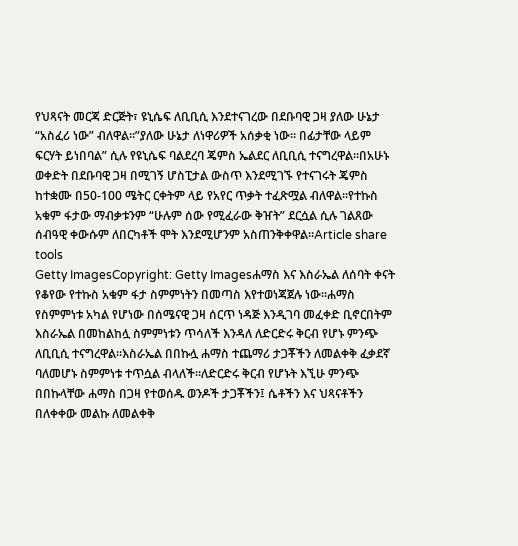የህጻናት መርጃ ድርጅት፣ ዩኒሴፍ ለቢቢሲ እንደተናገረው በደቡባዊ ጋዛ ያለው ሁኔታ “አስፈሪ ነው” ብለዋል።”ያለው ሁኔታ ለነዋሪዎች አሰቃቂ ነው። በፊታቸው ላይም ፍርሃት ይነበባል” ሲሉ የዩኒሴፍ ባልደረባ ጄምስ ኤልደር ለቢቢሲ ተናግረዋል።በአሁኑ ወቀድት በደቡባዊ ጋዛ በሚገኝ ሆስፒታል ውስጥ እንደሚገኙ የተናገሩት ጄምስ ከተቋሙ በ50-100 ሜትር ርቀትም ላይ የአየር ጥቃት ተፈጽሟል ብለዋል።የተኩስ አቁም ፋታው ማብቃቱንም “ሁሉም ሰው የሚፈራው ቅዠት” ደርሷል ሲሉ ገልጸው ሰብዓዊ ቀውሱም ለበርካቶች ሞት እንደሚሆንም አስጠንቅቀዋል።Article share tools
Getty ImagesCopyright: Getty Imagesሐማስ እና እስራኤል ለሰባት ቀናት የቆየው የተኩስ አቁም ፋታ ስምምነትን በመጣስ እየተወነጃጀሉ ነው።ሐማስ የስምምነቱ አካል የሆነው በሰሜናዊ ጋዛ ሰርጥ ነዳጅ እንዲገባ መፈቀድ ቢኖርበትም እስራኤል በመከልከሏ ስምምነቱን ጥሳለች እንዳለ ለድርድሩ ቅርብ የሆኑ ምንጭ ለቢቢሲ ተናግረዋል።እስራኤል በበኩሏ ሐማስ ተጨማሪ ታጋቾችን ለመልቀቅ ፈቃደኛ ባለመሆኑ ስምምነቱ ተጥሷል ብላለች።ለድርድሩ ቅርብ የሆኑት እኚሁ ምንጭ በበኩላቸው ሐማስ በጋዛ የተወሰዱ ወንዶች ታጋቾችን፤ ሴቶችን እና ህጻናቶችን በለቀቀው መልኩ ለመልቀቅ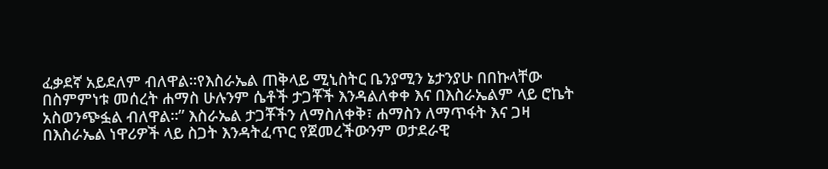ፈቃደኛ አይደለም ብለዋል።የእስራኤል ጠቅላይ ሚኒስትር ቤንያሚን ኔታንያሁ በበኩላቸው በስምምነቱ መሰረት ሐማስ ሁሉንም ሴቶች ታጋቾች እንዳልለቀቀ እና በእስራኤልም ላይ ሮኬት አስወንጭፏል ብለዋል።” እስራኤል ታጋቾችን ለማስለቀቅ፣ ሐማስን ለማጥፋት እና ጋዛ በእስራኤል ነዋሪዎች ላይ ስጋት እንዳትፈጥር የጀመረችውንም ወታደራዊ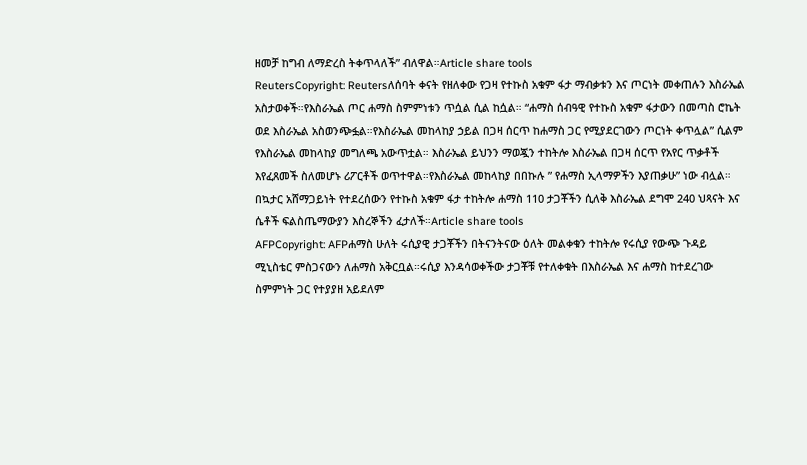ዘመቻ ከግብ ለማድረስ ትቀጥላለች” ብለዋል።Article share tools
ReutersCopyright: Reutersለሰባት ቀናት የዘለቀው የጋዛ የተኩስ አቁም ፋታ ማብቃቱን እና ጦርነት መቀጠሉን እስራኤል አስታወቀች።የእስራኤል ጦር ሐማስ ስምምነቱን ጥሷል ሲል ከሷል። “ሐማስ ሰብዓዊ የተኩስ አቁም ፋታውን በመጣስ ሮኬት ወደ እስራኤል አስወንጭፏል።የእስራኤል መከላከያ ኃይል በጋዛ ሰርጥ ከሐማስ ጋር የሚያደርገውን ጦርነት ቀጥሏል” ሲልም የእስራኤል መከላከያ መግለጫ አውጥቷል። እስራኤል ይህንን ማወጇን ተከትሎ እስራኤል በጋዛ ሰርጥ የአየር ጥቃቶች እየፈጸመች ስለመሆኑ ሪፖርቶች ወጥተዋል።የእስራኤል መከላከያ በበኩሉ ” የሐማስ ኢላማዎችን እያጠቃሁ” ነው ብሏል። በኳታር አሸማጋይነት የተደረሰውን የተኩስ አቁም ፋታ ተከትሎ ሐማስ 110 ታጋቾችን ሲለቅ እስራኤል ደግሞ 240 ህጻናት እና ሴቶች ፍልስጤማውያን እስረኞችን ፈታለች።Article share tools
AFPCopyright: AFPሐማስ ሁለት ሩሲያዊ ታጋቾችን በትናንትናው ዕለት መልቀቁን ተከትሎ የሩሲያ የውጭ ጉዳይ ሚኒስቴር ምስጋናውን ለሐማስ አቅርቧል።ሩሲያ እንዳሳወቀችው ታጋቾቹ የተለቀቁት በእስራኤል እና ሐማስ ከተደረገው ስምምነት ጋር የተያያዘ አይደለም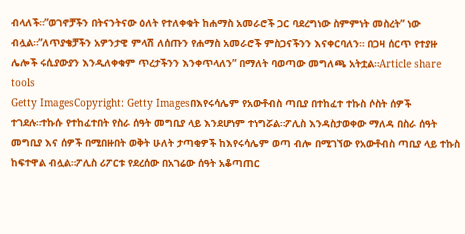ብላለች።”ወገኖቻችን በትናንትናው ዕለት የተለቀቁት ከሐማስ አመራሮች ጋር ባደረግነው ስምምነት መስረት” ነው ብሏል።”ለጥያቄቻችን አዎንታዊ ምላሽ ለሰጡን የሐማስ አመራሮች ምስጋናችንን እናቀርባለን። በጋዛ ሰርጥ የተያዙ ሌሎች ሩሲያውያን እንዲለቀቁም ጥረታችንን እንቀጥላለን” በማለት ባወጣው መግለጫ አትቷል።Article share tools
Getty ImagesCopyright: Getty Imagesበእየሩሳሌም የአውቶብስ ጣቢያ በተከፈተ ተኩስ ሶስት ሰዎች ተገደሉ።ተኩሱ የተከፈተበት የስራ ሰዓት መግቢያ ላይ እንደሆነም ተነግሯል።ፖሊስ እንዳስታወቀው ማለዳ በስራ ሰዓት መግቢያ እና ሰዎች በሚበዙበት ወቅት ሁለት ታጣቂዎች ከእየሩሳሌም ወጣ ብሎ በሚገኘው የአውቶብስ ጣቢያ ላይ ተኩስ ከፍተዋል ብሏል።ፖሊስ ሪፖርቱ የደረሰው በአገሬው ሰዓት አቆጣጠር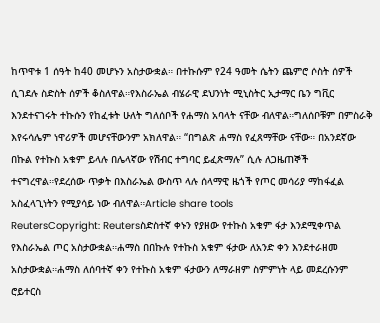ከጥዋቱ 1 ሰዓት ከ40 መሆኑን አስታውቋል። በተኩሱም የ24 ዓመት ሴትን ጨምሮ ሶስት ሰዎች ሲገደሉ ስድስት ሰዎች ቆስለዋል።የእስራኤል ብሄራዊ ደህንነት ሚኒስትር ኢታማር ቤን ግቪር እንደተናገሩት ተኩሱን የከፈቱት ሁለት ግለሰቦች የሐማስ አባላት ናቸው ብለዋል።ግለሰቦቹም በምስራቅ እየሩሳሌም ነዋሪዎች መሆናቸውንም አክለዋል። “በግልጽ ሐማስ የፈጸማቸው ናቸው። በአንደኛው በኩል የተኩስ አቁም ይላሉ በሌላኛው የሽብር ተግባር ይፈጽማሉ” ሲሉ ለጋዜጠኞች ተናግረዋል።የደረሰው ጥቃት በእስራኤል ውስጥ ላሉ ሰላማዊ ዜጎች የጦር መሳሪያ ማከፋፈል አስፈላጊነትን የሚያሳይ ነው ብለዋል።Article share tools
ReutersCopyright: Reutersስድስተኛ ቀኑን የያዘው የተኩስ አቁም ፋታ እንደሚቀጥል የእስራኤል ጦር አስታውቋል።ሐማስ በበኩሉ የተኩስ አቁም ፋታው ለአንድ ቀን እንደተራዘመ አስታውቋል።ሐማስ ለሰባተኛ ቀን የተኩስ አቁም ፋታውን ለማራዘም ስምምነት ላይ መደረሱንም ሮይተርስ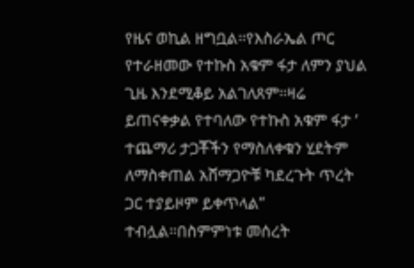የዜና ወኪል ዘግቧል።የእስራኤል ጦር የተራዘመው የተኩስ አቁም ፋታ ለምን ያህል ጊዜ እንደሚቆይ አልገለጸም።ዛሬ ይጠናቀቃል የተባለው የተኩስ አቁም ፋታ ‘ ተጨማሪ ታጋቾችን የማስለቀቁን ሂደትም ለማስቀጠል አሸማጋዮቹ ካደረጉት ጥረት ጋር ተያይዞም ይቀጥላል” ተብሏል።በስምምነቱ መሰረት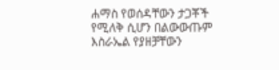ሐማስ የወሰዳቸውን ታጋቾች የሚለቅ ሲሆን በልውውጡም እስራኤል የያዘቻቸውን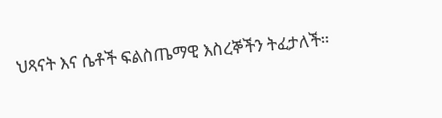ህጻናት እና ሴቶች ፍልስጤማዊ እስረኞችን ትፈታለች።